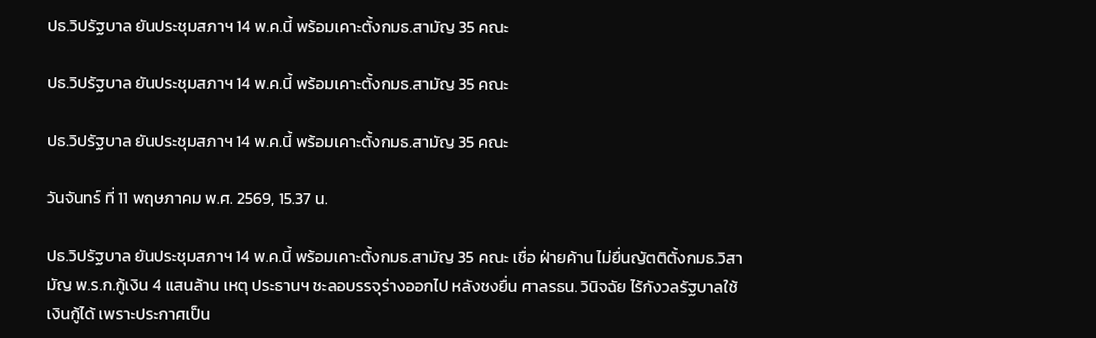ปธ.วิปรัฐบาล ยันประชุมสภาฯ 14 พ.ค.นี้ พร้อมเคาะตั้งกมธ.สามัญ 35 คณะ

ปธ.วิปรัฐบาล ยันประชุมสภาฯ 14 พ.ค.นี้ พร้อมเคาะตั้งกมธ.สามัญ 35 คณะ

ปธ.วิปรัฐบาล ยันประชุมสภาฯ 14 พ.ค.นี้ พร้อมเคาะตั้งกมธ.สามัญ 35 คณะ

วันจันทร์ ที่ 11 พฤษภาคม พ.ศ. 2569, 15.37 น.

ปธ.วิปรัฐบาล ยันประชุมสภาฯ 14 พ.ค.นี้ พร้อมเคาะตั้งกมธ.สามัญ 35 คณะ เชื่อ ฝ่ายค้าน ไม่ยื่นญัตติตั้งกมธ.วิสามัญ พ.ร.ก.กู้เงิน 4 แสนล้าน เหตุ ประธานฯ ชะลอบรรจุร่างออกไป หลังชงยื่น ศาลรธน. วินิจฉัย ไร้กังวลรัฐบาลใช้เงินกู้ได้ เพราะประกาศเป็น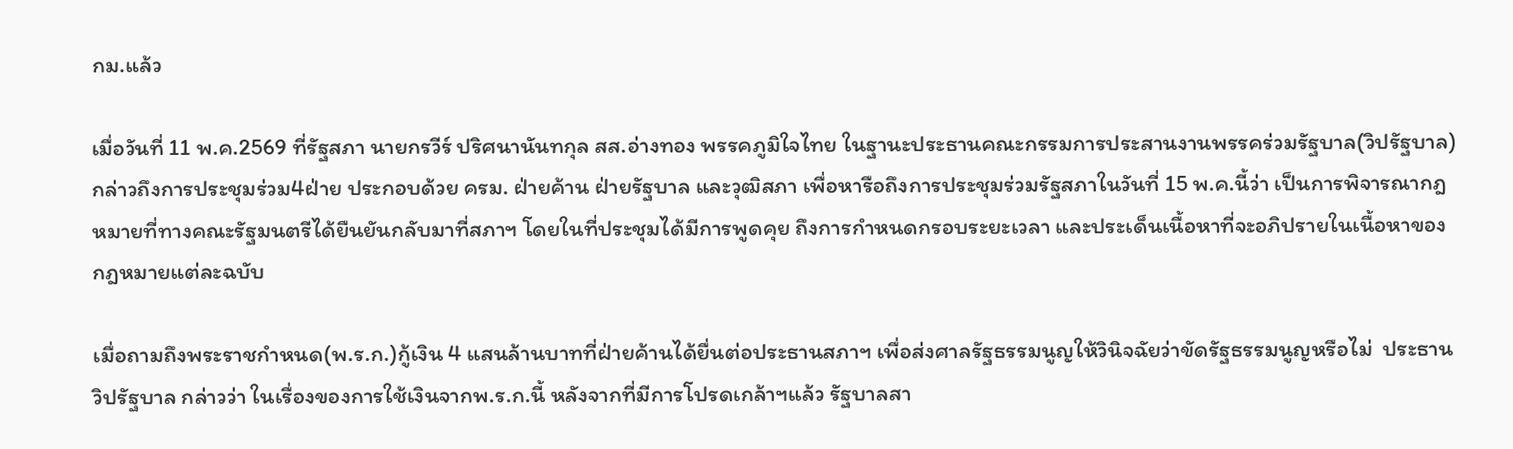กม.แล้ว

เมื่อวันที่ 11 พ.ค.2569 ที่รัฐสภา นายกรวีร์ ปริศนานันทกุล สส.อ่างทอง พรรคภูมิใจไทย ในฐานะประธานคณะกรรมการประสานงานพรรคร่วมรัฐบาล(วิปรัฐบาล) กล่าวถึงการประชุมร่วม4ฝ่าย ประกอบด้วย ครม. ฝ่ายค้าน ฝ่ายรัฐบาล และวุฒิสภา เพื่อหารือถึงการประชุมร่วมรัฐสภาในวันที่ 15 พ.ค.นี้ว่า เป็นการพิจารณากฎหมายที่ทางคณะรัฐมนตรีได้ยืนยันกลับมาที่สภาฯ โดยในที่ประชุมได้มีการพูดคุย ถึงการกำหนดกรอบระยะเวลา และประเด็นเนื้อหาที่จะอภิปรายในเนื้อหาของกฎหมายแต่ละฉบับ

เมื่อถามถึงพระราชกำหนด(พ.ร.ก.)กู้เงิน 4 แสนล้านบาทที่ฝ่ายค้านได้ยื่นต่อประธานสภาฯ เพื่อส่งศาลรัฐธรรมนูญให้วินิจฉัยว่าขัดรัฐธรรมนูญหรือไม่  ประธานวิปรัฐบาล กล่าวว่า ในเรื่องของการใช้เงินจากพ.ร.ก.นี้ หลังจากที่มีการโปรดเกล้าฯแล้ว รัฐบาลสา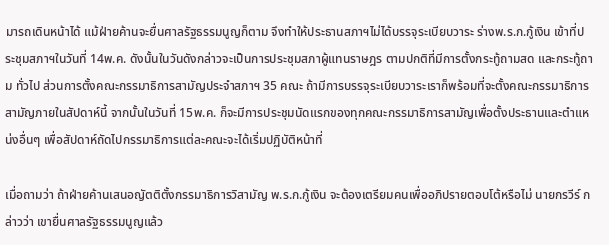มารถเดินหน้าได้ แม้ฝ่ายค้านจะยื่นศาลรัฐธรรมนูญก็ตาม จึงทำให้ประธานสภาฯไม่ได้บรรจุระเบียบวาระ ร่างพ.ร.ก.กู้เงิน เข้าที่ประชุมสภาฯในวันที่ 14พ.ค. ดังนั้นในวันดังกล่าวจะเป็นการประชุมสภาผู้แทนราษฎร ตามปกติที่มีการตั้งกระทู้ถามสด และกระทู้ถาม ทั่วไป ส่วนการตั้งคณะกรรมาธิการสามัญประจำสภาฯ 35 คณะ ถ้ามีการบรรจุระเบียบวาระเราก็พร้อมที่จะตั้งคณะกรรมาธิการสามัญภายในสัปดาห์นี้ จากนั้นในวันที่ 15พ.ค. ก็จะมีการประชุมนัดแรกของทุกคณะกรรมาธิการสามัญเพื่อตั้งประธานและตำแหน่งอื่นๆ เพื่อสัปดาห์ถัดไปกรรมาธิการแต่ละคณะจะได้เริ่มปฏิบัติหน้าที่

เมื่อถามว่า ถ้าฝ่ายค้านเสนอญัตติตั้งกรรมาธิการวิสามัญ พ.ร.ก.กู้เงิน จะต้องเตรียมคนเพื่ออภิปรายตอบโต้หรือไม่ นายกรวีร์ กล่าวว่า เขายื่นศาลรัฐธรรมนูญแล้ว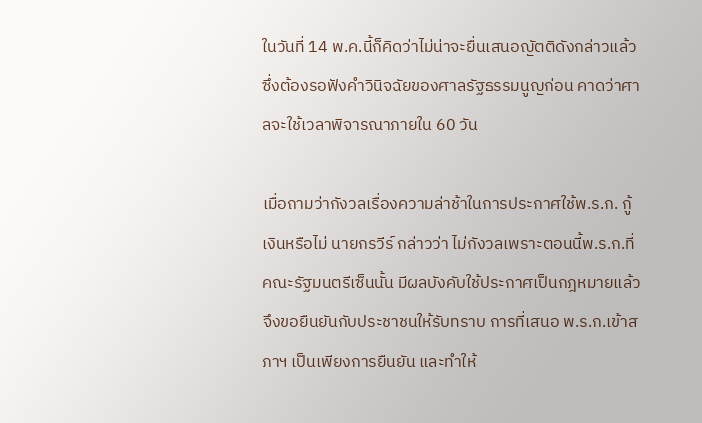ในวันที่ 14 พ.ค.นี้ก็คิดว่าไม่น่าจะยื่นเสนอญัตติดังกล่าวแล้ว ซึ่งต้องรอฟังคำวินิจฉัยของศาลรัฐธรรมนูญก่อน คาดว่าศาลจะใช้เวลาพิจารณาภายใน 60 วัน

เมื่อถามว่ากังวลเรื่องความล่าช้าในการประกาศใช้พ.ร.ก. กู้เงินหรือไม่ นายกรวีร์ กล่าวว่า ไม่กังวลเพราะตอนนี้พ.ร.ก.ที่คณะรัฐมนตรีเซ็นนั้น มีผลบังคับใช้ประกาศเป็นกฎหมายแล้ว จึงขอยืนยันกับประชาชนให้รับทราบ การที่เสนอ พ.ร.ก.เข้าสภาฯ เป็นเพียงการยืนยัน และทำให้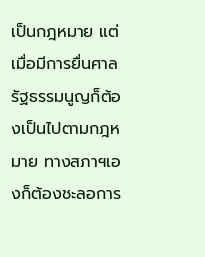เป็นกฎหมาย แต่เมื่อมีการยื่นศาลรัฐธรรมนูญก็ต้องเป็นไปตามกฎหมาย ทางสภาฯเองก็ต้องชะลอการ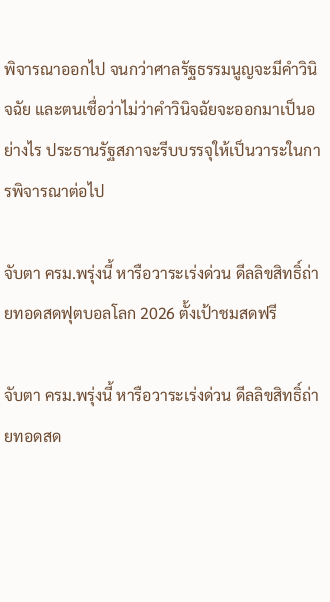พิจารณาออกไป จนกว่าศาลรัฐธรรมนูญจะมีคำวินิจฉัย และตนเชื่อว่าไม่ว่าคำวินิจฉัยจะออกมาเป็นอย่างไร ประธานรัฐสภาจะรีบบรรจุให้เป็นวาระในการพิจารณาต่อไป

จับตา ครม.พรุ่งนี้ หารือวาระเร่งด่วน ดีลลิขสิทธิ์ถ่ายทอดสดฟุตบอลโลก 2026 ตั้งเป้าชมสดฟรี

จับตา ครม.พรุ่งนี้ หารือวาระเร่งด่วน ดีลลิขสิทธิ์ถ่ายทอดสด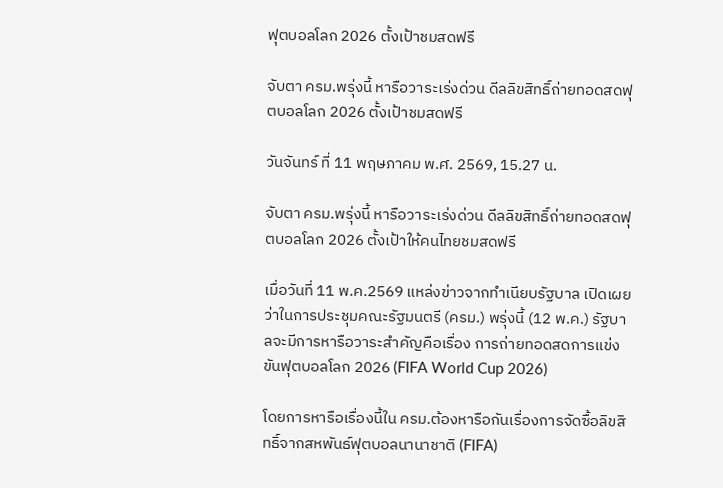ฟุตบอลโลก 2026 ตั้งเป้าชมสดฟรี

จับตา ครม.พรุ่งนี้ หารือวาระเร่งด่วน ดีลลิขสิทธิ์ถ่ายทอดสดฟุตบอลโลก 2026 ตั้งเป้าชมสดฟรี

วันจันทร์ ที่ 11 พฤษภาคม พ.ศ. 2569, 15.27 น.

จับตา ครม.พรุ่งนี้ หารือวาระเร่งด่วน ดีลลิขสิทธิ์ถ่ายทอดสดฟุตบอลโลก 2026 ตั้งเป้าให้คนไทยชมสดฟรี

เมื่อวันที่ 11 พ.ค.2569 แหล่งข่าวจากทำเนียบรัฐบาล เปิดเผยว่าในการประชุมคณะรัฐมนตรี (ครม.) พรุ่งนี้ (12 พ.ค.) รัฐบาลจะมีการหารือวาระสำคัญคือเรื่อง การถ่ายทอดสดการแข่งขันฟุตบอลโลก 2026 (FIFA World Cup 2026)

โดยการหารือเรื่องนี้ใน ครม.ต้องหารือกันเรื่องการจัดซื้อลิขสิทธิ์จากสหพันธ์ฟุตบอลนานาชาติ (FIFA)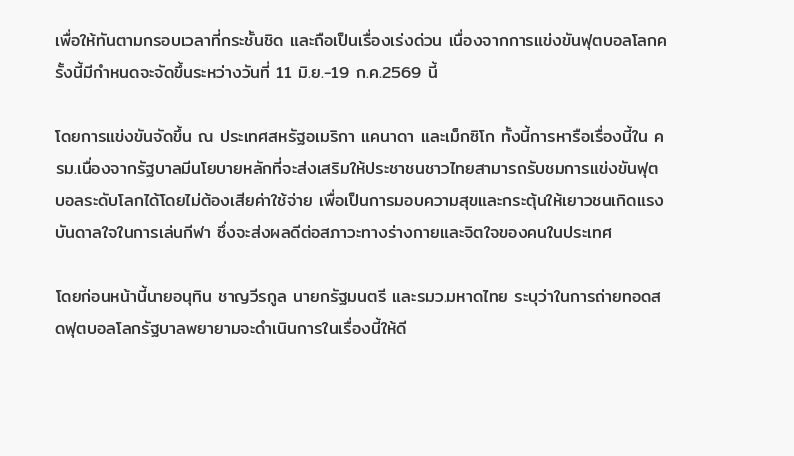เพื่อให้ทันตามกรอบเวลาที่กระชั้นชิด และถือเป็นเรื่องเร่งด่วน เนื่องจากการแข่งขันฟุตบอลโลกครั้งนี้มีกำหนดจะจัดขึ้นระหว่างวันที่ 11 มิ.ย.-19 ก.ค.2569 นี้

โดยการแข่งขันจัดขึ้น ณ ประเทศสหรัฐอเมริกา แคนาดา และเม็กซิโก ทั้งนี้การหารือเรื่องนี้ใน ครม.เนื่องจากรัฐบาลมีนโยบายหลักที่จะส่งเสริมให้ประชาชนชาวไทยสามารถรับชมการแข่งขันฟุตบอลระดับโลกได้โดยไม่ต้องเสียค่าใช้จ่าย เพื่อเป็นการมอบความสุขและกระตุ้นให้เยาวชนเกิดแรงบันดาลใจในการเล่นกีฬา ซึ่งจะส่งผลดีต่อสภาวะทางร่างกายและจิตใจของคนในประเทศ

โดยก่อนหน้านี้นายอนุทิน ชาญวีรกูล นายกรัฐมนตรี และรมว.มหาดไทย ระบุว่าในการถ่ายทอดสดฟุตบอลโลกรัฐบาลพยายามจะดำเนินการในเรื่องนี้ให้ดี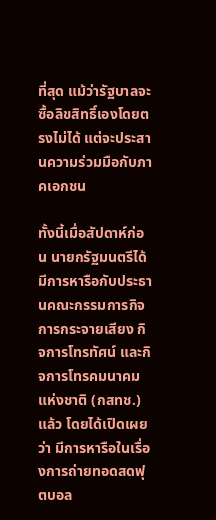ที่สุด แม้ว่ารัฐบาลจะซื้อลิขสิทธิ์เองโดยตรงไม่ได้ แต่จะประสานความร่วมมือกับภาคเอกชน

ทั้งนี้เมื่อสัปดาห์ก่อน นายกรัฐมนตรีได้มีการหารือกับประธานคณะกรรมการกิจการกระจายเสียง กิจการโทรทัศน์ และกิจการโทรคมนาคมแห่งชาติ (กสทช.) แล้ว โดยได้เปิดเผยว่า มีการหารือในเรื่องการถ่ายทอดสดฟุตบอล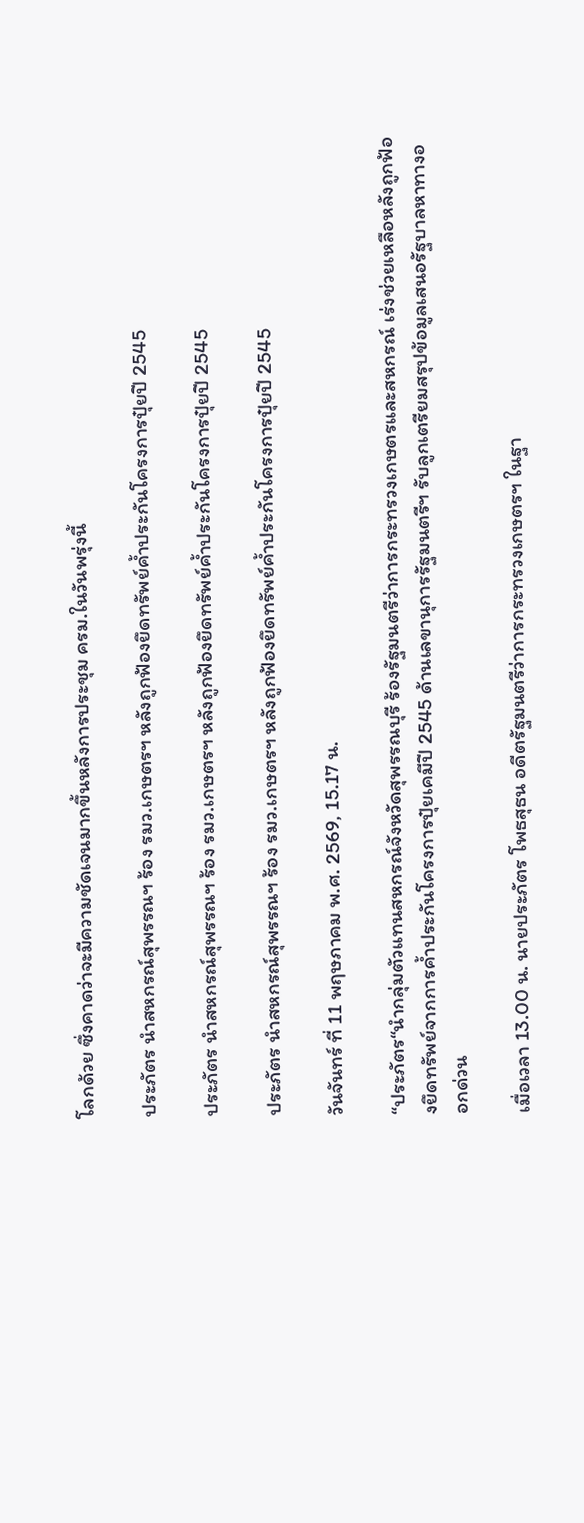โลกด้วย ซึ่งคาดว่าจะมีความชัดเจนมากขึ้นหลังการประชุม ครม.ในวันพรุ่งนี้

ประภัตร นำสหกรณ์สุพรรณฯ ร้อง รมว.เกษตรฯ หลังถูกฟ้องยึดทรัพย์ค้ำประกันโครงการปุ๋ยปี 2545

ประภัตร นำสหกรณ์สุพรรณฯ ร้อง รมว.เกษตรฯ หลังถูกฟ้องยึดทรัพย์ค้ำประกันโครงการปุ๋ยปี 2545

ประภัตร นำสหกรณ์สุพรรณฯ ร้อง รมว.เกษตรฯ หลังถูกฟ้องยึดทรัพย์ค้ำประกันโครงการปุ๋ยปี 2545

วันจันทร์ ที่ 11 พฤษภาคม พ.ศ. 2569, 15.17 น.

“ประภัตร“นำกลุ่มตัวแทนสหกรณ์จังหวัดสุพรรณบุรี ร้องรัฐมนตรีว่าการกระทรวงเกษตรและสหกรณ์ เร่งช่วยเหลือหลังถูกฟ้องยึดทรัพย์จากการค้ำประกันโครงการปุ๋ยเคมีปี 2545 ด้านเลขานุการรัฐมนตรีฯ รับลูกเตรียมสรุปข้อมูลเสนอรัฐบาลหาทางออกด่วน

เมื่อเวลา 13.00 น. นายประภัตร โพธสุธน อดีตรัฐมนตรีว่าการกระทรวงเกษตรฯ ในฐา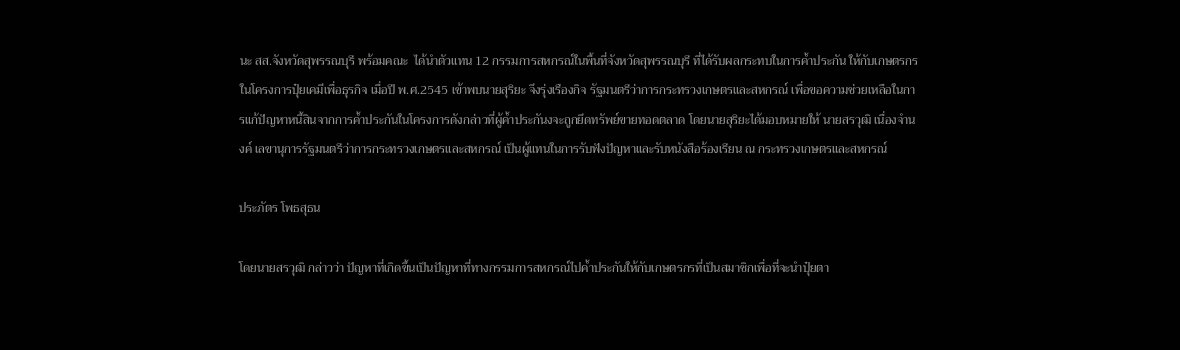นะ สส.จังหวัดสุพรรณบุรี พร้อมคณะ  ได้นำตัวแทน 12 กรรมการสหกรณ์ในพื้นที่จังหวัดสุพรรณบุรี ที่ได้รับผลกระทบในการค้ำประกัน ให้กับเกษตรกรในโครงการปุ๋ยเคมีเพื่อธุรกิจ เมื่อปี พ.ศ.2545 เข้าพบนายสุริยะ จึงรุ่งเรืองกิจ รัฐมนตรีว่าการกระทรวงเกษตรและสหกรณ์ เพื่อขอความช่วยเหลือในการแก้ปัญหาหนี้สินจากการค้ำประกันในโครงการดังกล่าวที่ผู้ค้ำประกันงจะถูกยึดทรัพย์ขายทอดตลาด โดยนายสุริยะได้มอบหมายให้ นายสรวุฒิ เนื่องจำนงค์ เลขานุการรัฐมนตรีว่าการกระทรวงเกษตรและสหกรณ์ เป็นผู้แทนในการรับฟังปัญหาและรับหนังสือร้องเรียน ณ กระทรวงเกษตรและสหกรณ์

ประภัตร โพธสุธน

โดยนายสรวุฒิ กล่าวว่า ปัญหาที่เกิดขึ้นเป็นปัญหาที่ทางกรรมการสหกรณ์ไปค้ำประกันให้กับเกษตรกรที่เป็นสมาชิกเพื่อที่จะนำปุ๋ยตา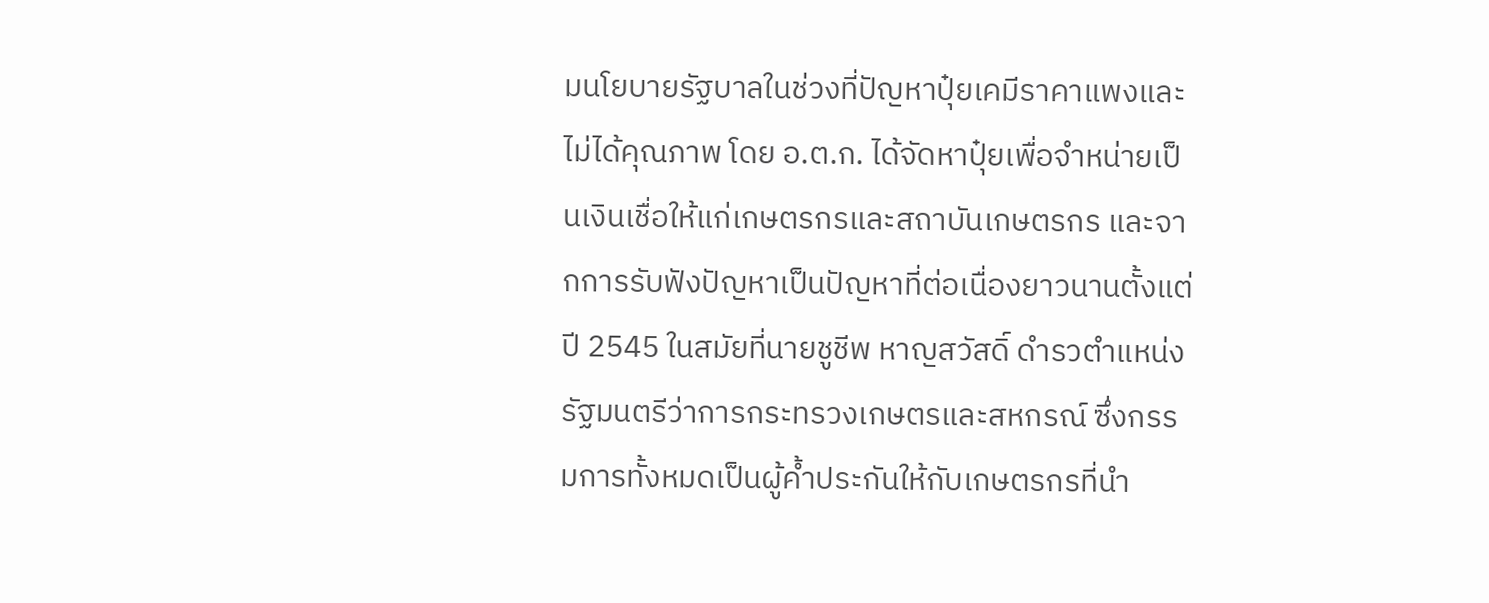มนโยบายรัฐบาลในช่วงที่ปัญหาปุ๋ยเคมีราคาแพงและไม่ได้คุณภาพ โดย อ.ต.ก. ได้จัดหาปุ๋ยเพื่อจำหน่ายเป็นเงินเชื่อให้แก่เกษตรกรและสถาบันเกษตรกร และจากการรับฟังปัญหาเป็นปัญหาที่ต่อเนื่องยาวนานตั้งแต่ปี 2545 ในสมัยที่นายชูชีพ หาญสวัสดิ์ ดำรวตำแหน่งรัฐมนตรีว่าการกระทรวงเกษตรและสหกรณ์ ซึ่งกรรมการทั้งหมดเป็นผู้ค้ำประกันให้กับเกษตรกรที่นำ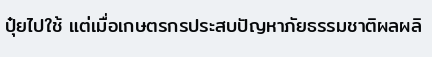ปุ๋ยไปใช้ แต่เมื่อเกษตรกรประสบปัญหาภัยธรรมชาติผลผลิ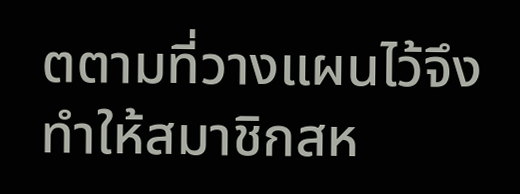ตตามที่วางแผนไว้จึงทำให้สมาชิกสห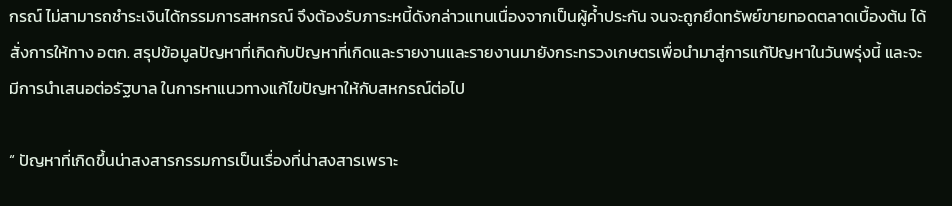กรณ์ ไม่สามารถชำระเงินได้กรรมการสหกรณ์ จึงต้องรับภาระหนี้ดังกล่าวแทนเนื่องจากเป็นผู้ค้ำประกัน จนจะถูกยึดทรัพย์ขายทอดตลาดเบื้องต้น ได้สั่งการให้ทาง อตก. สรุปข้อมูลปัญหาที่เกิดกับปัญหาที่เกิดและรายงานและรายงานมายังกระทรวงเกษตรเพื่อนำมาสู่การแก้ปัญหาในวันพรุ่งนี้ และจะมีการนำเสนอต่อรัฐบาล ในการหาแนวทางแก้ไขปัญหาให้กับสหกรณ์ต่อไป

“ ปัญหาที่เกิดขึ้นน่าสงสารกรรมการเป็นเรื่องที่น่าสงสารเพราะ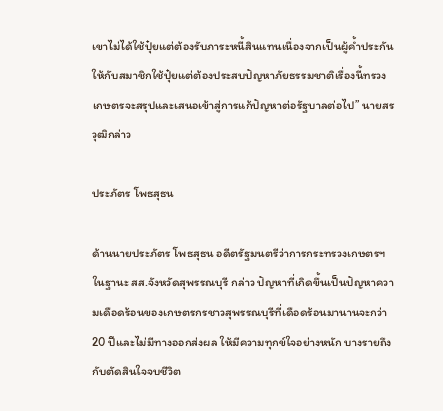เขาไม่ได้ใช้ปุ๋ยแต่ต้องรับภาระหนี้สินแทนเนื่องจากเป็นผู้ค้ำประกันให้กับสมาชิกใช้ปุ๋ยแต่ต้องประสบปัญหาภัยธรรมชาติเรื่องนี้ทรวงเกษตรจะสรุปและเสนอเข้าสู่การแก้ปัญหาต่อรัฐบาลต่อไป” นายสรวุฒิกล่าว

ประภัตร โพธสุธน

ด้านนายประภัตร โพธสุธน อดีตรัฐมนตรีว่าการกระทรวงเกษตรฯ ในฐานะ สส.จังหวัดสุพรรณบุรี กล่าว ปัญหาที่เกิดขึ้นเป็นปัญหาความเดือดร้อนของเกษตรกรชาวสุพรรณบุรีที่เดือดร้อนมานานจะกว่า 20 ปีและไม่มีทางออกส่งผล ให้มีความทุกข์ใจอย่างหนัก บางรายถึงกับตัดสินใจจบชีวิต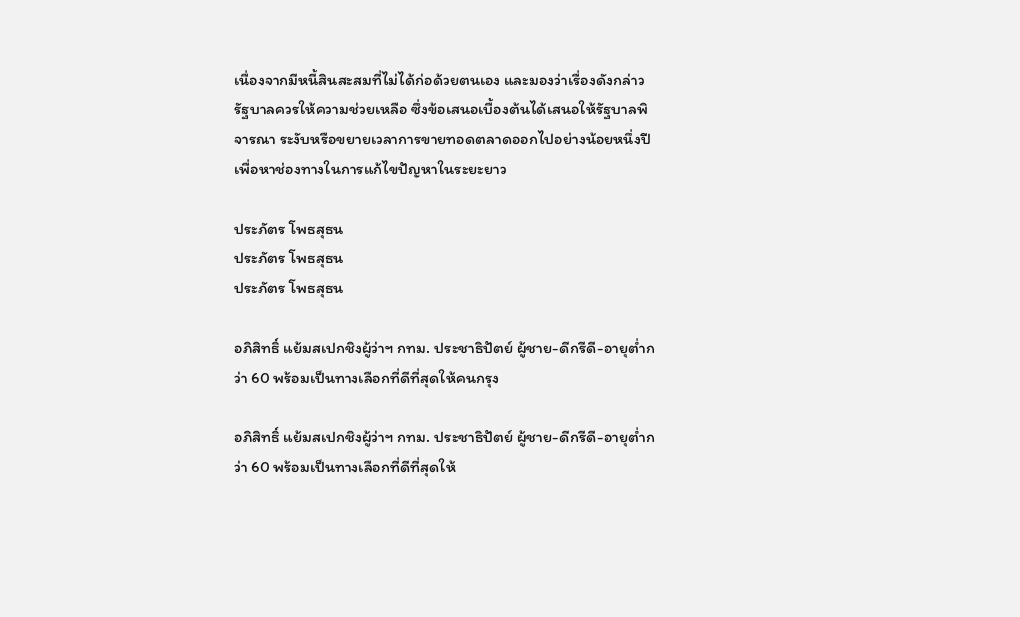เนื่องจากมีหนี้สินสะสมที่ไม่ได้ก่อด้วยตนเอง และมองว่าเรื่องดังกล่าวรัฐบาลควรให้ความช่วยเหลือ ซึ่งข้อเสนอเบื้องต้นได้เสนอให้รัฐบาลพิจารณา ระงับหรือขยายเวลาการขายทอดตลาดออกไปอย่างน้อยหนึ่งปีเพื่อหาช่องทางในการแก้ไขปัญหาในระยะยาว

ประภัตร โพธสุธน
ประภัตร โพธสุธน
ประภัตร โพธสุธน

อภิสิทธิ์ แย้มสเปกชิงผู้ว่าฯ กทม. ประชาธิปัตย์ ผู้ชาย-ดีกรีดี-อายุต่ำกว่า 60 พร้อมเป็นทางเลือกที่ดีที่สุดให้คนกรุง

อภิสิทธิ์ แย้มสเปกชิงผู้ว่าฯ กทม. ประชาธิปัตย์ ผู้ชาย-ดีกรีดี-อายุต่ำกว่า 60 พร้อมเป็นทางเลือกที่ดีที่สุดให้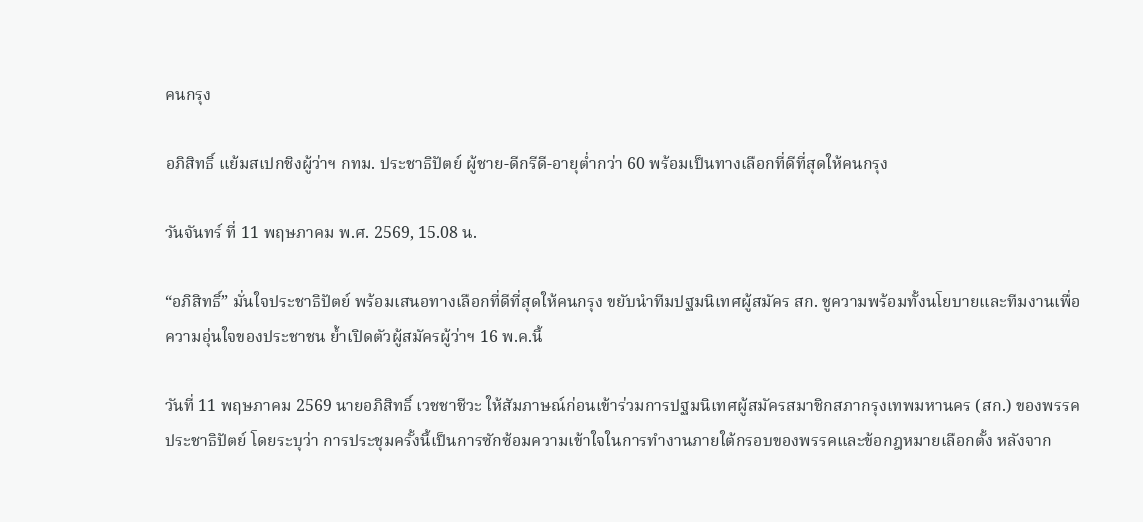คนกรุง

อภิสิทธิ์ แย้มสเปกชิงผู้ว่าฯ กทม. ประชาธิปัตย์ ผู้ชาย-ดีกรีดี-อายุต่ำกว่า 60 พร้อมเป็นทางเลือกที่ดีที่สุดให้คนกรุง

วันจันทร์ ที่ 11 พฤษภาคม พ.ศ. 2569, 15.08 น.

“อภิสิทธิ์” มั่นใจประชาธิปัตย์ พร้อมเสนอทางเลือกที่ดีที่สุดให้คนกรุง ขยับนำทีมปฐมนิเทศผู้สมัคร สก. ชูความพร้อมทั้งนโยบายและทีมงานเพื่อความอุ่นใจของประชาชน ย้ำเปิดตัวผู้สมัครผู้ว่าฯ 16 พ.ค.นี้

วันที่ 11 พฤษภาคม 2569 นายอภิสิทธิ์ เวชชาชีวะ ให้สัมภาษณ์ก่อนเข้าร่วมการปฐมนิเทศผู้สมัครสมาชิกสภากรุงเทพมหานคร (สก.) ของพรรคประชาธิปัตย์ โดยระบุว่า การประชุมครั้งนี้เป็นการซักซ้อมความเข้าใจในการทำงานภายใต้กรอบของพรรคและข้อกฎหมายเลือกตั้ง หลังจาก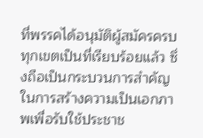ที่พรรคได้อนุมัติผู้สมัครครบทุกเขตเป็นที่เรียบร้อยแล้ว ซึ่งถือเป็นกระบวนการสำคัญในการสร้างความเป็นเอกภาพเพื่อรับใช้ประชาช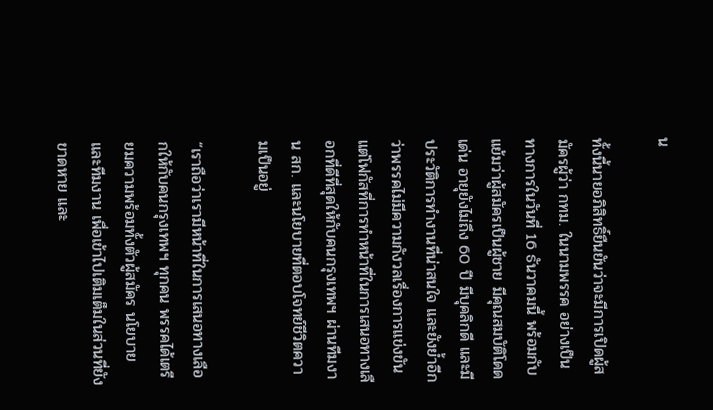น

ทั้งนี้นายอภิสิทธิ์ยืนยันว่าจะมีการเปิดผู้สมัครผู้ว่า กทม. ในนามพรรค อย่างเป็นทางการในวันที่ 16 ธันวาคมนี้ พร้อมกับแย้มว่าผู้สมัครเป็นผู้ชาย มีคุณสมบัติโดดเด่น อายุยังไม่ถึง 60 ปี มีบุคลิกดี และมีประวัติการทำงานที่น่าสนใจ และยังย้ำอีกว่าพรรคไม่มีความกังวลเรื่องการแข่งขัน แต่โฟกัสที่การทำหน้าที่ในการเสนอทางเลือกที่ดีที่สุดให้กับคนกรุงเทพฯ ผ่านทีมงาน สก. และนโยบายที่ตอบโจทย์ชีวิตความเป็นอยู่

“เราถือว่าเรามีหน้าที่ในการเสนอทางเลือกให้กับคนกรุงเทพฯ ทุกคน พรรคได้เตรียมความพร้อมทั้งตัวผู้สมัคร นโยบาย และทีมงาน เพื่อเข้าไปเติมเต็มในส่วนที่ยังขาดหาย และ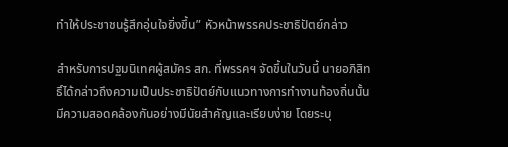ทำให้ประชาชนรู้สึกอุ่นใจยิ่งขึ้น” หัวหน้าพรรคประชาธิปัตย์กล่าว

สำหรับการปฐมนิเทศผู้สมัคร สก. ที่พรรคฯ จัดขึ้นในวันนี้ นายอภิสิทธิ์ได้กล่าวถึงความเป็นประชาธิปัตย์กับแนวทางการทำงานท้องถิ่นนั้นมีความสอดคล้องกันอย่างมีนัยสำคัญและเรียบง่าย โดยระบุ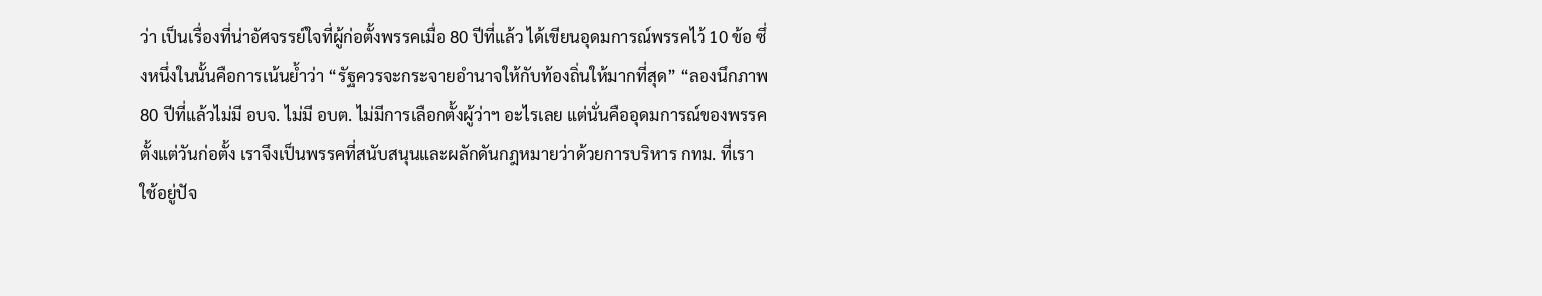ว่า เป็นเรื่องที่น่าอัศจรรย์ใจที่ผู้ก่อตั้งพรรคเมื่อ 80 ปีที่แล้ว ได้เขียนอุดมการณ์พรรคไว้ 10 ข้อ ซึ่งหนึ่งในนั้นคือการเน้นย้ำว่า “รัฐควรจะกระจายอำนาจให้กับท้องถิ่นให้มากที่สุด” “ลองนึกภาพ 80 ปีที่แล้วไม่มี อบจ. ไม่มี อบต. ไม่มีการเลือกตั้งผู้ว่าฯ อะไรเลย แต่นั่นคืออุดมการณ์ของพรรคตั้งแต่วันก่อตั้ง เราจึงเป็นพรรคที่สนับสนุนและผลักดันกฎหมายว่าด้วยการบริหาร กทม. ที่เราใช้อยู่ปัจ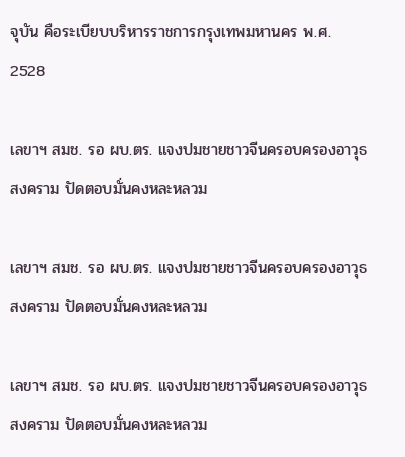จุบัน คือระเบียบบริหารราชการกรุงเทพมหานคร พ.ศ. 2528

เลขาฯ สมช. รอ ผบ.ตร. แจงปมชายชาวจีนครอบครองอาวุธสงคราม ปัดตอบมั่นคงหละหลวม

เลขาฯ สมช. รอ ผบ.ตร. แจงปมชายชาวจีนครอบครองอาวุธสงคราม ปัดตอบมั่นคงหละหลวม

เลขาฯ สมช. รอ ผบ.ตร. แจงปมชายชาวจีนครอบครองอาวุธสงคราม ปัดตอบมั่นคงหละหลวม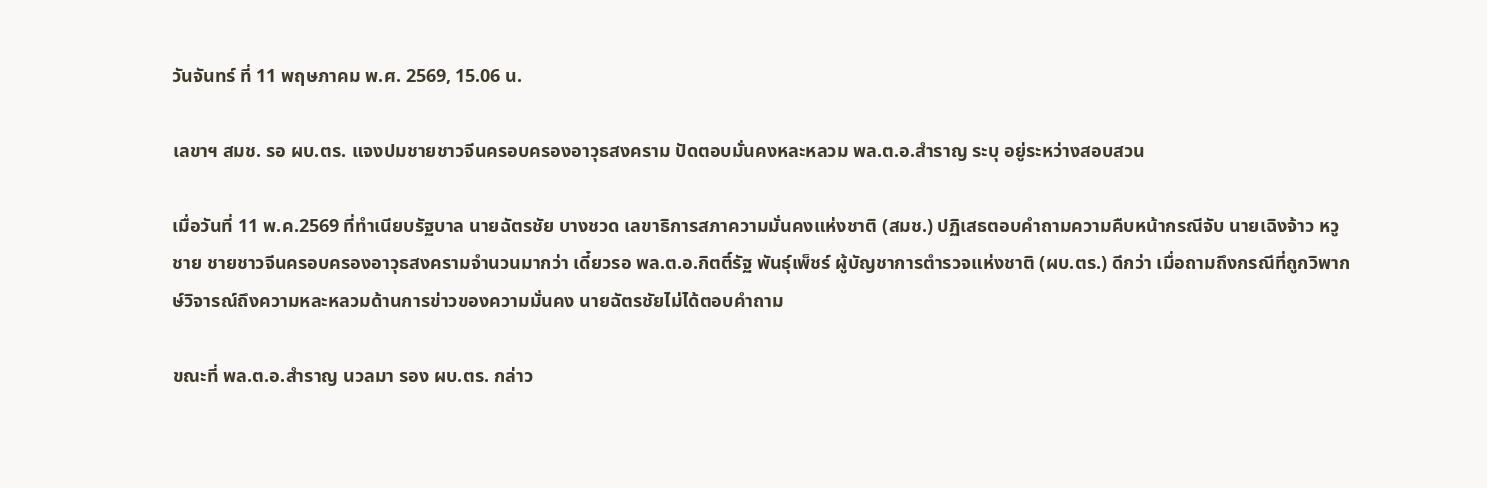วันจันทร์ ที่ 11 พฤษภาคม พ.ศ. 2569, 15.06 น.

เลขาฯ สมช. รอ ผบ.ตร. แจงปมชายชาวจีนครอบครองอาวุธสงคราม ปัดตอบมั่นคงหละหลวม พล.ต.อ.สำราญ ระบุ อยู่ระหว่างสอบสวน

เมื่อวันที่ 11 พ.ค.2569 ที่ทำเนียบรัฐบาล นายฉัตรชัย บางชวด เลขาธิการสภาความมั่นคงแห่งชาติ (สมช.) ปฏิเสธตอบคำถามความคืบหน้ากรณีจับ นายเฉิงจ้าว หวูชาย ชายชาวจีนครอบครองอาวุธสงครามจำนวนมากว่า เดี๋ยวรอ พล.ต.อ.กิตติ์รัฐ พันธุ์เพ็ชร์ ผู้บัญชาการตำรวจแห่งชาติ (ผบ.ตร.) ดีกว่า เมื่อถามถึงกรณีที่ถูกวิพากษ์วิจารณ์ถึงความหละหลวมด้านการข่าวของความมั่นคง นายฉัตรชัยไม่ได้ตอบคำถาม

ขณะที่ พล.ต.อ.สำราญ นวลมา รอง ผบ.ตร. กล่าว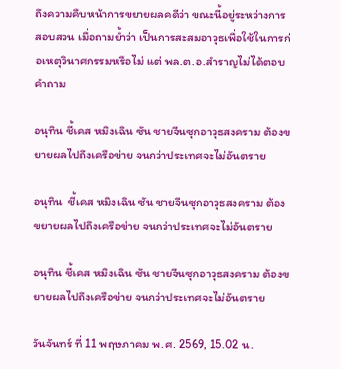ถึงความคืบหน้าการขยายผลคดีว่า ขณะนี้อยู่ระหว่างการสอบสวน เมื่อถามย้ำว่า เป็นการสะสมอาวุธเพื่อใช้ในการก่อเหตุวินาศกรรมหรือไม่ แต่ พล.ต.อ.สำราญไม่ได้ตอบคำถาม

อนุทิน ชี้เคส หมิงเฉิน ซัน ชายจีนซุกอาวุธสงคราม ต้องขยายผลไปถึงเครือข่าย จนกว่าประเทศจะไม่อันตราย

อนุทิน  ชี้เคส หมิงเฉิน ซัน ชายจีนซุกอาวุธสงคราม ต้องขยายผลไปถึงเครือข่าย จนกว่าประเทศจะไม่อันตราย

อนุทิน ชี้เคส หมิงเฉิน ซัน ชายจีนซุกอาวุธสงคราม ต้องขยายผลไปถึงเครือข่าย จนกว่าประเทศจะไม่อันตราย

วันจันทร์ ที่ 11 พฤษภาคม พ.ศ. 2569, 15.02 น.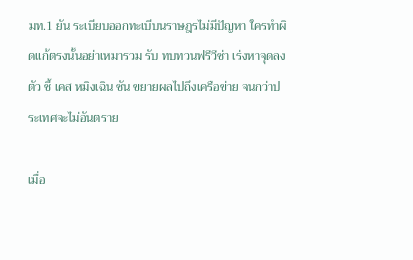มท.1 ยัน ระเบียบออกทะเบีบนราษฎรไม่มีปัญหา ใครทําผิดแก้ตรงนั้นอย่าเหมารวม รับ ทบทวนฟรีวีซ่า เร่งหาจุดลงตัว ชี้ เคส หมิงเฉิน ซัน ขยายผลไปถึงเครือข่าย จนกว่าประเทศจะไม่อันตราย

เมื่อ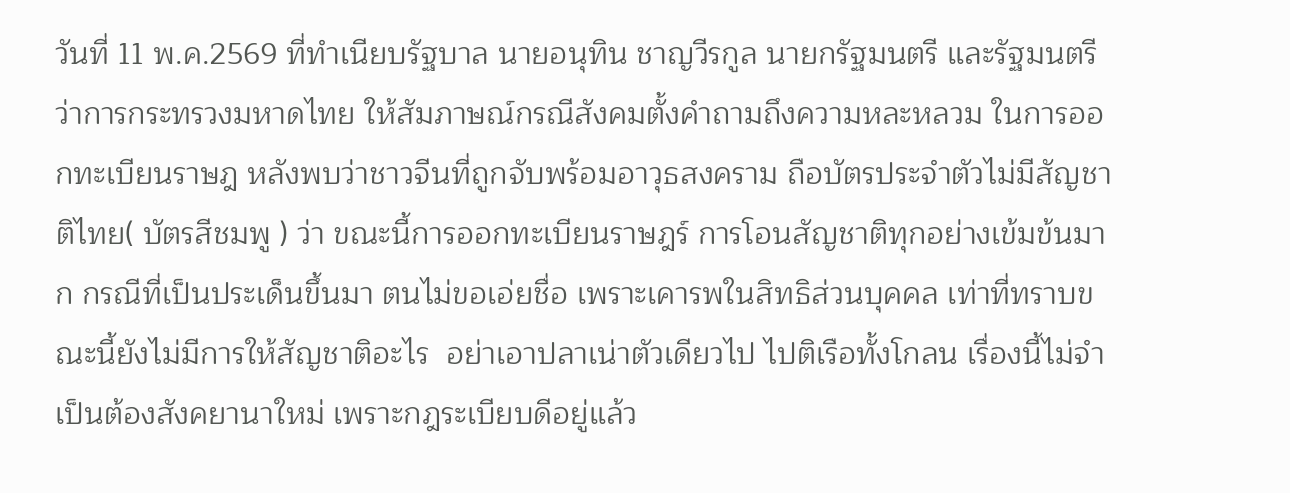วันที่ 11 พ.ค.2569 ที่ทําเนียบรัฐบาล นายอนุทิน ชาญวีรกูล นายกรัฐมนตรี และรัฐมนตรีว่าการกระทรวงมหาดไทย ให้สัมภาษณ์กรณีสังคมตั้งคําถามถึงความหละหลวม ในการออกทะเบียนราษฎ หลังพบว่าชาวจีนที่ถูกจับพร้อมอาวุธสงคราม ถือบัตรประจําตัวไม่มีสัญชาติไทย( บัตรสีชมพู ) ว่า ขณะนี้การออกทะเบียนราษฎร์ การโอนสัญชาติทุกอย่างเข้มข้นมาก กรณีที่เป็นประเด็นขึ้นมา ตนไม่ขอเอ่ยชื่อ เพราะเคารพในสิทธิส่วนบุคคล เท่าที่ทราบขณะนี้ยังไม่มีการให้สัญชาติอะไร  อย่าเอาปลาเน่าตัวเดียวไป ไปติเรือทั้งโกลน เรื่องนี้ไม่จําเป็นต้องสังคยานาใหม่ เพราะกฎระเบียบดีอยู่แล้ว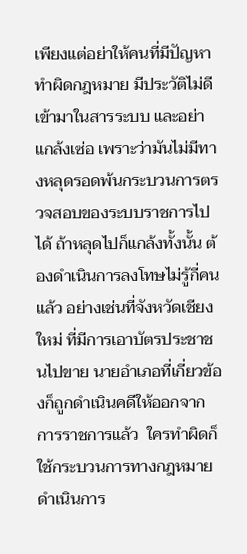เพียงแต่อย่าให้คนที่มีปัญหาทำผิดกฎหมาย มีประวัติไม่ดี เข้ามาในสารระบบ และอย่าแกล้งเซ่อ เพราะว่ามันไม่มีทางหลุดรอดพ้นกระบวนการตรวจสอบของระบบราชการไปได้ ถ้าหลุดไปก็แกล้งทั้งนั้น ต้องดําเนินการลงโทษไม่รู้กี่คนแล้ว อย่างเช่นที่จังหวัดเชียงใหม่ ที่มีการเอาบัตรประชาชนไปขาย นายอําเภอที่เกี่ยวข้องก็ถูกดําเนินคดีให้ออกจากการราชการแล้ว  ใครทำผิดก็ใช้กระบวนการทางกฎหมายดําเนินการ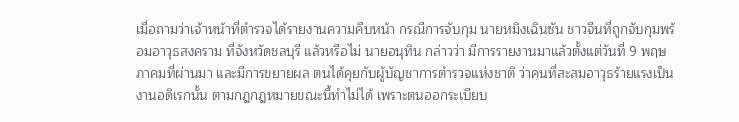เมื่อถามว่าเจ้าหน้าที่ตํารวจได้รายงานความคืบหน้า กรณีการจับกุม นายหมิงเฉินซัน ชาวจีนที่ถูกจับกุมพร้อมอาวุธสงคราม ที่จังหวัดชลบุรี แล้วหรือไม่ นายอนุทิน กล่าวว่า มีการรายงานมาแล้วตั้งแต่วันที่ 9 พฤษภาคมที่ผ่านมา และมีการขยายผล ตนได้คุยกับผู้บัญชาการตํารวจแห่งชาติ ว่าคนที่สะสมอาวุธร้ายแรงเป็นงานอดิเรกนั้น ตามกฎกฎหมายขณะนี้ทําไม่ได้ เพราะตนออกระเบียบ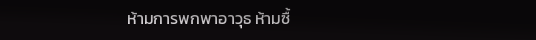ห้ามการพกพาอาวุธ ห้ามซื้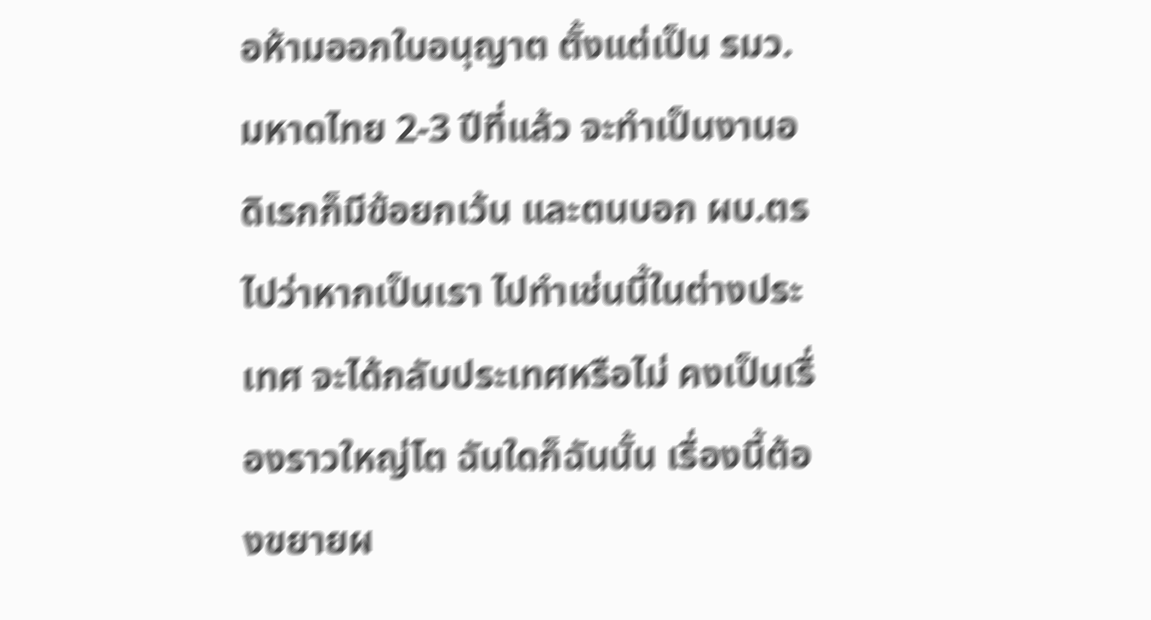อห้ามออกใบอนุญาต ตั้งแต่เป็น รมว.มหาดไทย 2-3 ปีที่แล้ว จะทําเป็นงานอดิเรกก็มีข้อยกเว้น และตนบอก ผบ.ตร ไปว่าหากเป็นเรา ไปทําเช่นนี้ในต่างประเทศ จะได้กลับประเทศหรือไม่ คงเป็นเรื่องราวใหญ่โต ฉันใดก็ฉันนั้น เรื่องนี้ต้องขยายผ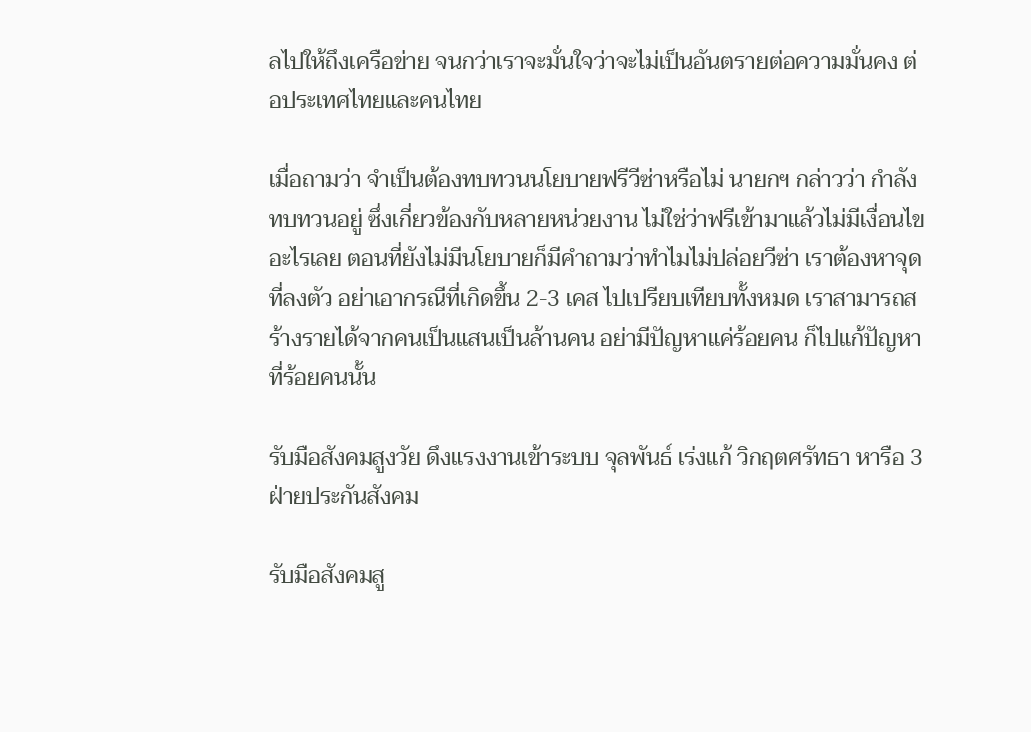ลไปให้ถึงเครือข่าย จนกว่าเราจะมั่นใจว่าจะไม่เป็นอันตรายต่อความมั่นคง ต่อประเทศไทยและคนไทย

เมื่อถามว่า จําเป็นต้องทบทวนนโยบายฟรีวีซ่าหรือไม่ นายกฯ กล่าวว่า กําลังทบทวนอยู่ ซึ่งเกี่ยวข้องกับหลายหน่วยงาน ไม่ใช่ว่าฟรีเข้ามาแล้วไม่มีเงื่อนไขอะไรเลย ตอนที่ยังไม่มีนโยบายก็มีคําถามว่าทําไมไม่ปล่อยวีซ่า เราต้องหาจุดที่ลงตัว อย่าเอากรณีที่เกิดขึ้น 2-3 เคส ไปเปรียบเทียบทั้งหมด เราสามารถสร้างรายได้จากคนเป็นแสนเป็นล้านคน อย่ามีปัญหาแค่ร้อยคน ก็ไปแก้ปัญหาที่ร้อยคนนั้น

รับมือสังคมสูงวัย ดึงแรงงานเข้าระบบ จุลพันธ์ เร่งแก้ วิกฤตศรัทธา หารือ 3 ฝ่ายประกันสังคม

รับมือสังคมสู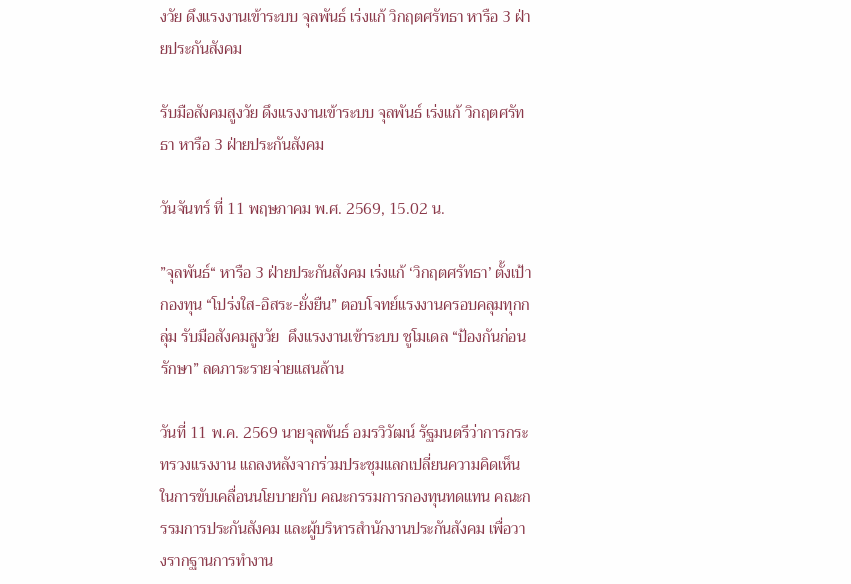งวัย ดึงแรงงานเข้าระบบ จุลพันธ์ เร่งแก้ วิกฤตศรัทธา หารือ 3 ฝ่ายประกันสังคม

รับมือสังคมสูงวัย ดึงแรงงานเข้าระบบ จุลพันธ์ เร่งแก้ วิกฤตศรัทธา หารือ 3 ฝ่ายประกันสังคม

วันจันทร์ ที่ 11 พฤษภาคม พ.ศ. 2569, 15.02 น.

”จุลพันธ์“ หารือ 3 ฝ่ายประกันสังคม เร่งแก้ ‘วิกฤตศรัทธา’ ตั้งเป้ากองทุน “โปร่งใส-อิสระ-ยั่งยืน” ตอบโจทย์แรงงานครอบคลุมทุกกลุ่ม รับมือสังคมสูงวัย  ดึงแรงงานเข้าระบบ ชูโมเดล “ป้องกันก่อนรักษา” ลดภาระรายจ่ายแสนล้าน

วันที่ 11 พ.ค. 2569 นายจุลพันธ์ อมรวิวัฒน์ รัฐมนตรีว่าการกระทรวงแรงงาน แถลงหลังจากร่วมประชุมแลกเปลี่ยนความคิดเห็นในการขับเคลื่อนนโยบายกับ คณะกรรมการกองทุนทดแทน คณะกรรมการประกันสังคม และผู้บริหารสำนักงานประกันสังคม เพื่อวางรากฐานการทำงาน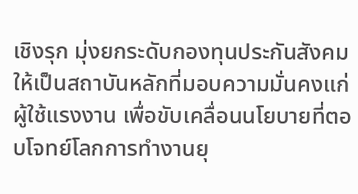เชิงรุก มุ่งยกระดับกองทุนประกันสังคมให้เป็นสถาบันหลักที่มอบความมั่นคงแก่ผู้ใช้แรงงาน เพื่อขับเคลื่อนนโยบายที่ตอบโจทย์โลกการทำงานยุ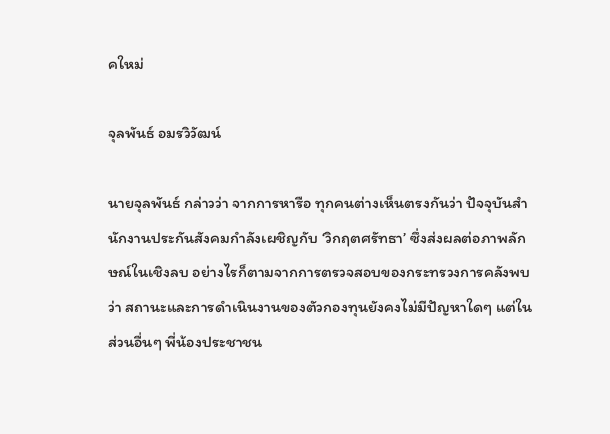คใหม่

จุลพันธ์ อมรวิวัฒน์

นายจุลพันธ์ กล่าวว่า จากการหารือ ทุกคนต่างเห็นตรงกันว่า ปัจจุบันสำนักงานประกันสังคมกำลังเผชิญกับ ‘วิกฤตศรัทธา’ ซึ่งส่งผลต่อภาพลักษณ์ในเชิงลบ อย่างไรก็ตามจากการตรวจสอบของกระทรวงการคลังพบว่า สถานะและการดำเนินงานของตัวกองทุนยังคงไม่มีปัญหาใดๆ แต่ในส่วนอื่นๆ พี่น้องประชาชน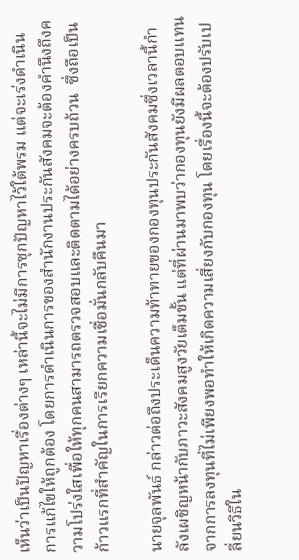เห็นว่าเป็นปัญหาเรื่องต่างๆ เหล่านี้จะไม่มีการซุกปัญหาไว้ใต้พรม แต่จะเร่งดำเนินการแก้ไขให้ถูกต้อง โดยการดำเนินการของสำนักงานประกันสังคมจะต้องคำนึงถึงความโปร่งใสเพื่อให้ทุกคนสามารถตรวจสอบและติดตามได้อย่างครบถ้วน  ซึ่งถือเป็นก้าวแรกที่สำคัญในการเรียกความเชื่อมั่นกลับคืนมา

นายจุลพันธ์ กล่าวต่อถึงประเด็นความท้าทายของกองทุนประกันสังคมซึ่งเวลานี้กำลังเผชิญหน้ากับภาวะสังคมสูงวัยเต็มขั้น แต่ที่ผ่านมาพบว่ากองทุนยังมีผลตอบแทนจากการลงทุนที่ไม่เพียงพอทำให้เกิดความเสี่ยงกับกองทุน โดยเรื่องนี้จะต้องปรับเปลี่ยนวิธีใน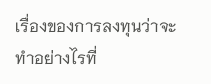เรื่องของการลงทุนว่าจะทำอย่างไรที่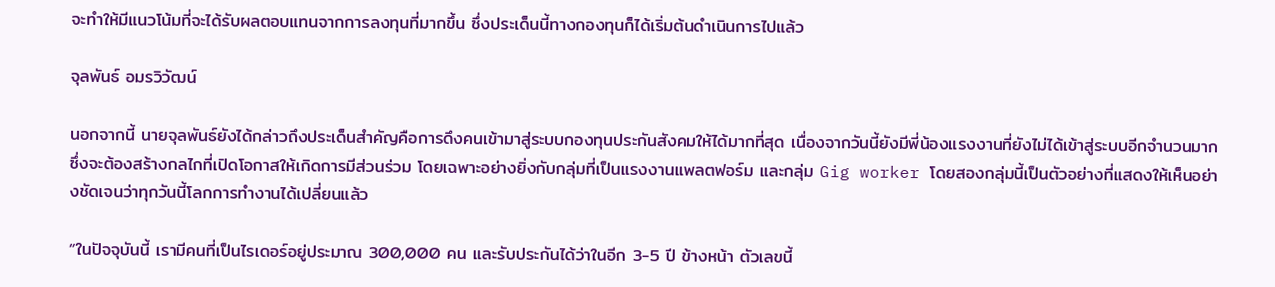จะทำให้มีแนวโน้มที่จะได้รับผลตอบแทนจากการลงทุนที่มากขึ้น ซึ่งประเด็นนี้ทางกองทุนก็ได้เริ่มต้นดำเนินการไปแล้ว

จุลพันธ์ อมรวิวัฒน์

นอกจากนี้ นายจุลพันธ์ยังได้กล่าวถึงประเด็นสำคัญคือการดึงคนเข้ามาสู่ระบบกองทุนประกันสังคมให้ได้มากที่สุด เนื่องจากวันนี้ยังมีพี่น้องแรงงานที่ยังไม่ได้เข้าสู่ระบบอีกจำนวนมาก ซึ่งจะต้องสร้างกลไกที่เปิดโอกาสให้เกิดการมีส่วนร่วม โดยเฉพาะอย่างยิ่งกับกลุ่มที่เป็นแรงงานแพลตฟอร์ม และกลุ่ม Gig worker โดยสองกลุ่มนี้เป็นตัวอย่างที่แสดงให้เห็นอย่างชัดเจนว่าทุกวันนี้โลกการทำงานได้เปลี่ยนแล้ว

“ในปัจจุบันนี้ เรามีคนที่เป็นไรเดอร์อยู่ประมาณ 300,000 คน และรับประกันได้ว่าในอีก 3-5 ปี ข้างหน้า ตัวเลขนี้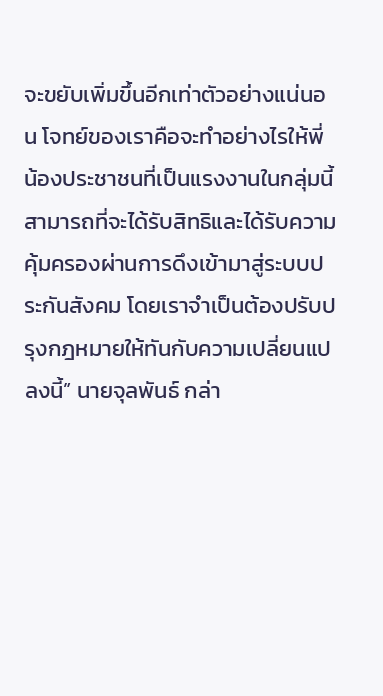จะขยับเพิ่มขึ้นอีกเท่าตัวอย่างแน่นอน โจทย์ของเราคือจะทำอย่างไรให้พี่น้องประชาชนที่เป็นแรงงานในกลุ่มนี้สามารถที่จะได้รับสิทธิและได้รับความคุ้มครองผ่านการดึงเข้ามาสู่ระบบประกันสังคม โดยเราจำเป็นต้องปรับปรุงกฎหมายให้ทันกับความเปลี่ยนแปลงนี้” นายจุลพันธ์ กล่า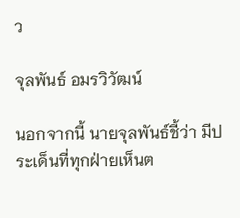ว

จุลพันธ์ อมรวิวัฒน์

นอกจากนี้ นายจุลพันธ์ชี้ว่า มีประเด็นที่ทุกฝ่ายเห็นต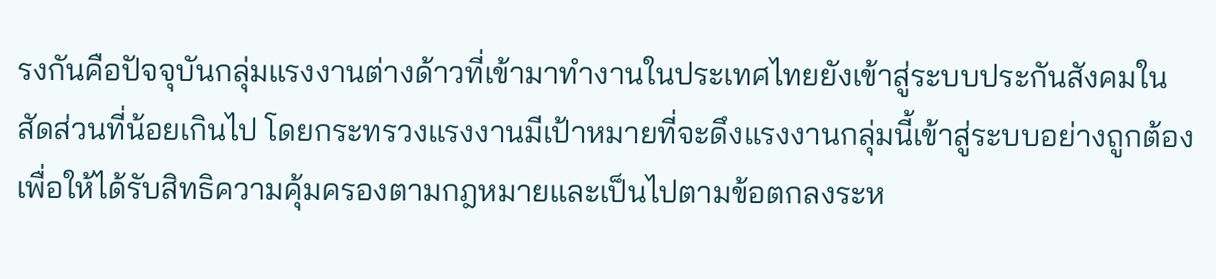รงกันคือปัจจุบันกลุ่มแรงงานต่างด้าวที่เข้ามาทำงานในประเทศไทยยังเข้าสู่ระบบประกันสังคมในสัดส่วนที่น้อยเกินไป โดยกระทรวงแรงงานมีเป้าหมายที่จะดึงแรงงานกลุ่มนี้เข้าสู่ระบบอย่างถูกต้อง เพื่อให้ได้รับสิทธิความคุ้มครองตามกฎหมายและเป็นไปตามข้อตกลงระห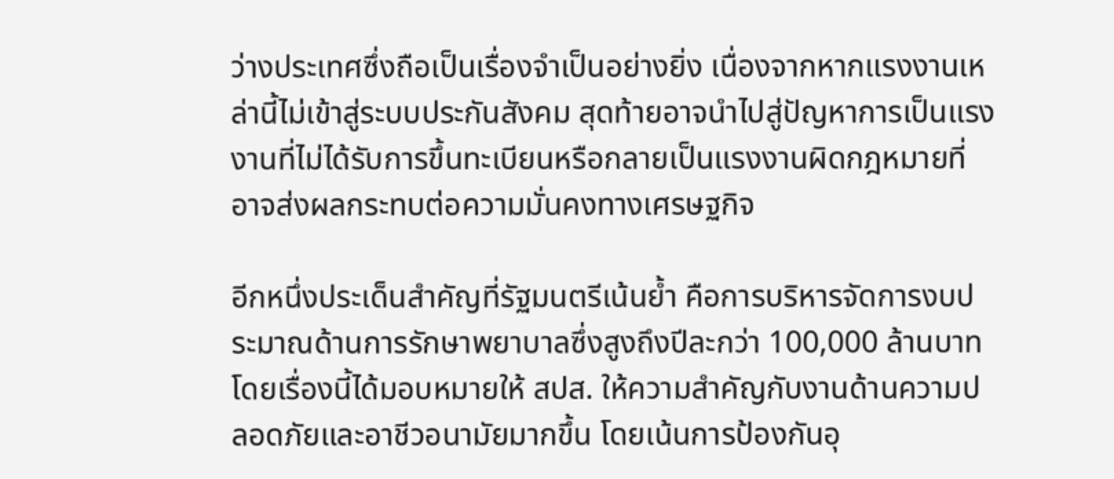ว่างประเทศซึ่งถือเป็นเรื่องจำเป็นอย่างยิ่ง เนื่องจากหากแรงงานเหล่านี้ไม่เข้าสู่ระบบประกันสังคม สุดท้ายอาจนำไปสู่ปัญหาการเป็นแรงงานที่ไม่ได้รับการขึ้นทะเบียนหรือกลายเป็นแรงงานผิดกฎหมายที่อาจส่งผลกระทบต่อความมั่นคงทางเศรษฐกิจ

อีกหนึ่งประเด็นสำคัญที่รัฐมนตรีเน้นย้ำ คือการบริหารจัดการงบประมาณด้านการรักษาพยาบาลซึ่งสูงถึงปีละกว่า 100,000 ล้านบาท โดยเรื่องนี้ได้มอบหมายให้ สปส. ให้ความสำคัญกับงานด้านความปลอดภัยและอาชีวอนามัยมากขึ้น โดยเน้นการป้องกันอุ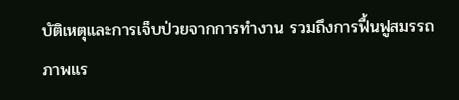บัติเหตุและการเจ็บป่วยจากการทำงาน รวมถึงการฟื้นฟูสมรรถภาพแร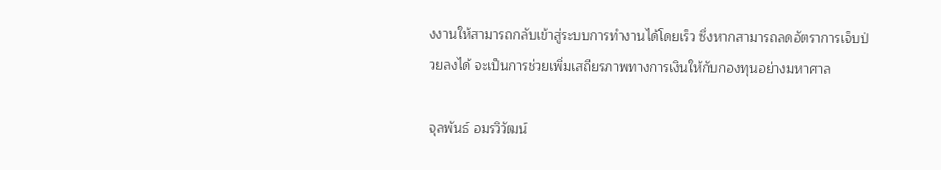งงานให้สามารถกลับเข้าสู่ระบบการทำงานได้โดยเร็ว ซึ่งหากสามารถลดอัตราการเจ็บป่วยลงได้ จะเป็นการช่วยเพิ่มเสถียรภาพทางการเงินให้กับกองทุนอย่างมหาศาล

จุลพันธ์ อมรวิวัฒน์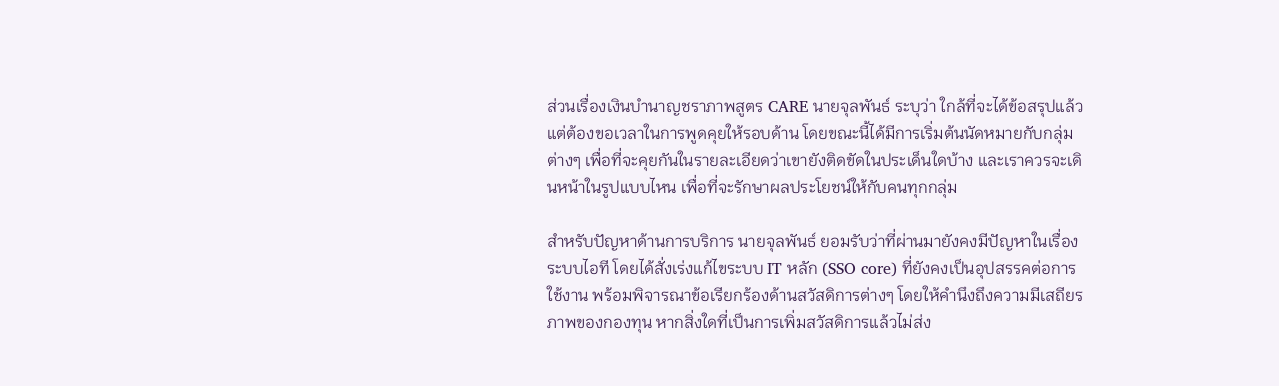ส่วนเรื่องเงินบำนาญชราภาพสูตร CARE นายจุลพันธ์ ระบุว่า ใกล้ที่จะได้ข้อสรุปแล้ว แต่ต้องขอเวลาในการพูดคุยให้รอบด้าน โดยขณะนี้ได้มีการเริ่มต้นนัดหมายกับกลุ่มต่างๆ เพื่อที่จะคุยกันในรายละเอียดว่าเขายังติดขัดในประเด็นใดบ้าง และเราควรจะเดินหน้าในรูปแบบไหน เพื่อที่จะรักษาผลประโยชน์ให้กับคนทุกกลุ่ม

สำหรับปัญหาด้านการบริการ นายจุลพันธ์ ยอมรับว่าที่ผ่านมายังคงมีปัญหาในเรื่องระบบไอที โดยได้สั่งเร่งแก้ไขระบบ IT หลัก (SSO core) ที่ยังคงเป็นอุปสรรคต่อการใช้งาน พร้อมพิจารณาข้อเรียกร้องด้านสวัสดิการต่างๆ โดยให้คำนึงถึงความมีเสถียรภาพของกองทุน หากสิ่งใดที่เป็นการเพิ่มสวัสดิการแล้วไม่ส่ง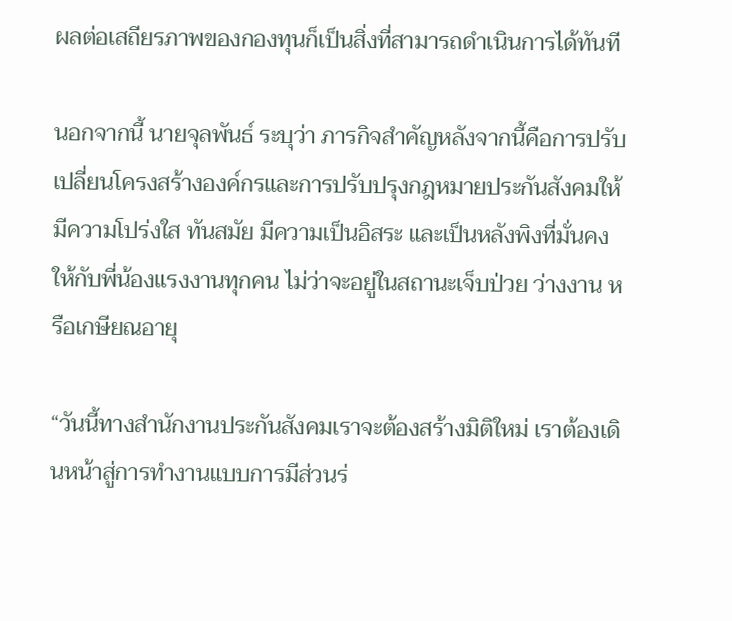ผลต่อเสถียรภาพของกองทุนก็เป็นสิ่งที่สามารถดำเนินการได้ทันที

นอกจากนี้ นายจุลพันธ์ ระบุว่า ภารกิจสำคัญหลังจากนี้คือการปรับเปลี่ยนโครงสร้างองค์กรและการปรับปรุงกฎหมายประกันสังคมให้มีความโปร่งใส ทันสมัย มีความเป็นอิสระ และเป็นหลังพิงที่มั่นคงให้กับพี่น้องแรงงานทุกคน ไม่ว่าจะอยู่ในสถานะเจ็บป่วย ว่างงาน หรือเกษียณอายุ

“วันนี้ทางสำนักงานประกันสังคมเราจะต้องสร้างมิติใหม่ เราต้องเดินหน้าสู่การทำงานแบบการมีส่วนร่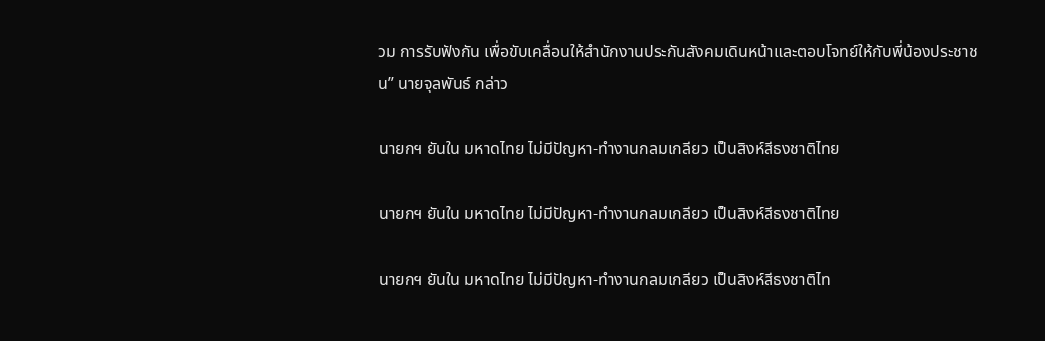วม การรับฟังกัน เพื่อขับเคลื่อนให้สำนักงานประกันสังคมเดินหน้าและตอบโจทย์ให้กับพี่น้องประชาชน” นายจุลพันธ์ กล่าว

นายกฯ ยันใน มหาดไทย ไม่มีปัญหา-ทำงานกลมเกลียว เป็นสิงห์สีธงชาติไทย

นายกฯ ยันใน มหาดไทย ไม่มีปัญหา-ทำงานกลมเกลียว เป็นสิงห์สีธงชาติไทย

นายกฯ ยันใน มหาดไทย ไม่มีปัญหา-ทำงานกลมเกลียว เป็นสิงห์สีธงชาติไท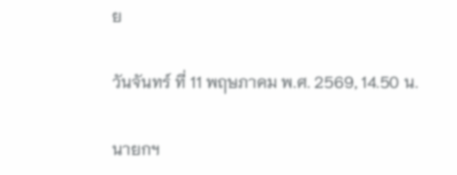ย

วันจันทร์ ที่ 11 พฤษภาคม พ.ศ. 2569, 14.50 น.

นายกฯ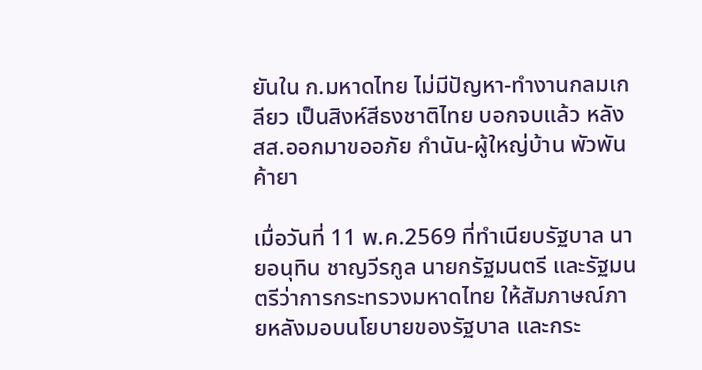ยันใน ก.มหาดไทย ไม่มีปัญหา-ทำงานกลมเกลียว เป็นสิงห์สีธงชาติไทย บอกจบแล้ว หลัง สส.ออกมาขออภัย กำนัน-ผู้ใหญ่บ้าน พัวพันค้ายา

เมื่อวันที่ 11 พ.ค.2569 ที่ทำเนียบรัฐบาล นายอนุทิน ชาญวีรกูล นายกรัฐมนตรี และรัฐมนตรีว่าการกระทรวงมหาดไทย ให้สัมภาษณ์ภายหลังมอบนโยบายของรัฐบาล และกระ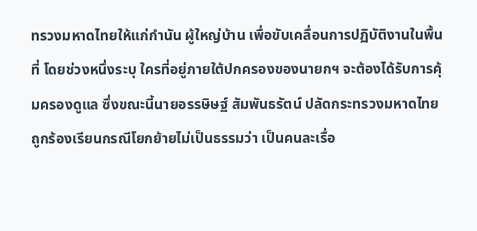ทรวงมหาดไทยให้แก่กำนัน ผู้ใหญ่บ้าน เพื่อขับเคลื่อนการปฏิบัติงานในพื้นที่ โดยช่วงหนึ่งระบุ ใครที่อยู่ภายใต้ปกครองของนายกฯ จะต้องได้รับการคุ้มครองดูแล ซึ่งขณะนี้นายอรรษิษฐ์ สัมพันธรัตน์ ปลัดกระทรวงมหาดไทยถูกร้องเรียนกรณีโยกย้ายไม่เป็นธรรมว่า เป็นคนละเรื่อ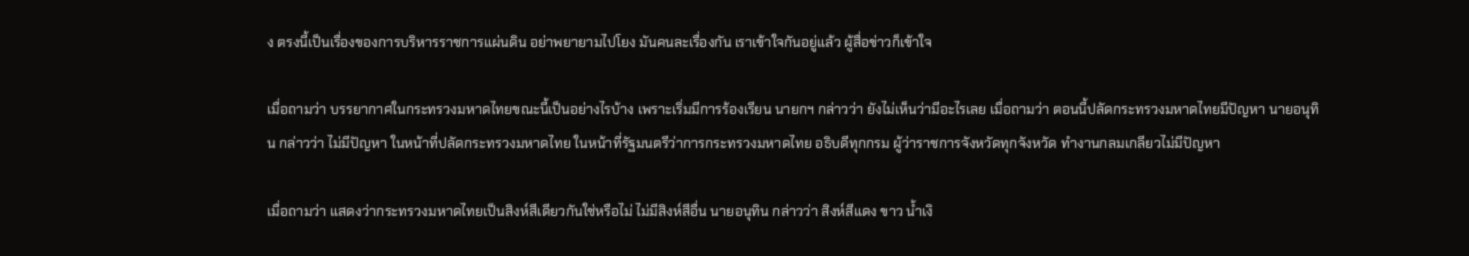ง ตรงนี้เป็นเรื่องของการบริหารราชการแผ่นดิน อย่าพยายามไปโยง มันคนละเรื่องกัน เราเข้าใจกันอยู่แล้ว ผู้สื่อข่าวก็เข้าใจ

เมื่อถามว่า บรรยากาศในกระทรวงมหาดไทยขณะนี้เป็นอย่างไรบ้าง เพราะเริ่มมีการร้องเรียน นายกฯ กล่าวว่า ยังไม่เห็นว่ามีอะไรเลย เมื่อถามว่า ตอนนี้ปลัดกระทรวงมหาดไทยมีปัญหา นายอนุทิน กล่าวว่า ไม่มีปัญหา ในหน้าที่ปลัดกระทรวงมหาดไทย ในหน้าที่รัฐมนตรีว่าการกระทรวงมหาดไทย อธิบดีทุกกรม ผู้ว่าราชการจังหวัดทุกจังหวัด ทำงานกลมเกลียวไม่มีปัญหา

เมื่อถามว่า แสดงว่ากระทรวงมหาดไทยเป็นสิงห์สีเดียวกันใช่หรือไม่ ไม่มีสิงห์สีอื่น นายอนุทิน กล่าวว่า สิงห์สีแดง ขาว น้ำเงิ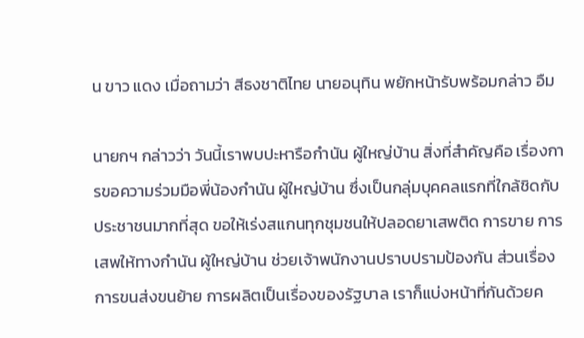น ขาว แดง เมื่อถามว่า สีธงชาติไทย นายอนุทิน พยักหน้ารับพร้อมกล่าว อืม

นายกฯ กล่าวว่า วันนี้เราพบปะหารือกำนัน ผู้ใหญ่บ้าน สิ่งที่สำคัญคือ เรื่องการขอความร่วมมือพี่น้องกำนัน ผู้ใหญ่บ้าน ซึ่งเป็นกลุ่มบุคคลแรกที่ใกล้ชิดกับประชาชนมากที่สุด ขอให้เร่งสแกนทุกชุมชนให้ปลอดยาเสพติด การขาย การเสพให้ทางกำนัน ผู้ใหญ่บ้าน ช่วยเจ้าพนักงานปราบปรามป้องกัน ส่วนเรื่องการขนส่งขนย้าย การผลิตเป็นเรื่องของรัฐบาล เราก็แบ่งหน้าที่กันด้วยค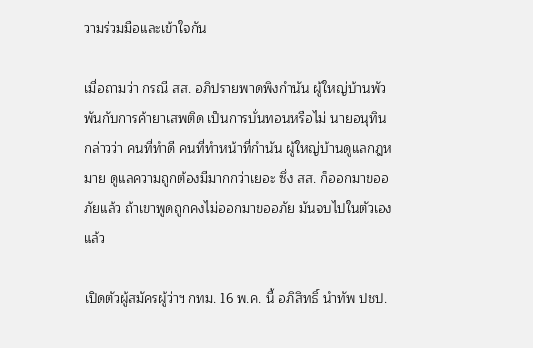วามร่วมมือและเข้าใจกัน

เมื่อถามว่า กรณี สส. อภิปรายพาดพิงกำนัน ผู้ใหญ่บ้านพัวพันกับการค้ายาเสพติด เป็นการบั่นทอนหรือไม่ นายอนุทิน กล่าวว่า คนที่ทำดี คนที่ทำหน้าที่กำนัน ผู้ใหญ่บ้านดูแลกฎหมาย ดูแลความถูกต้องมีมากกว่าเยอะ ซึ่ง สส. ก็ออกมาขออภัยแล้ว ถ้าเขาพูดถูกคงไม่ออกมาขออภัย มันจบไปในตัวเองแล้ว

เปิดตัวผู้สมัครผู้ว่าฯ กทม. 16 พ.ค. นี้ อภิสิทธิ์ นำทัพ ปชป.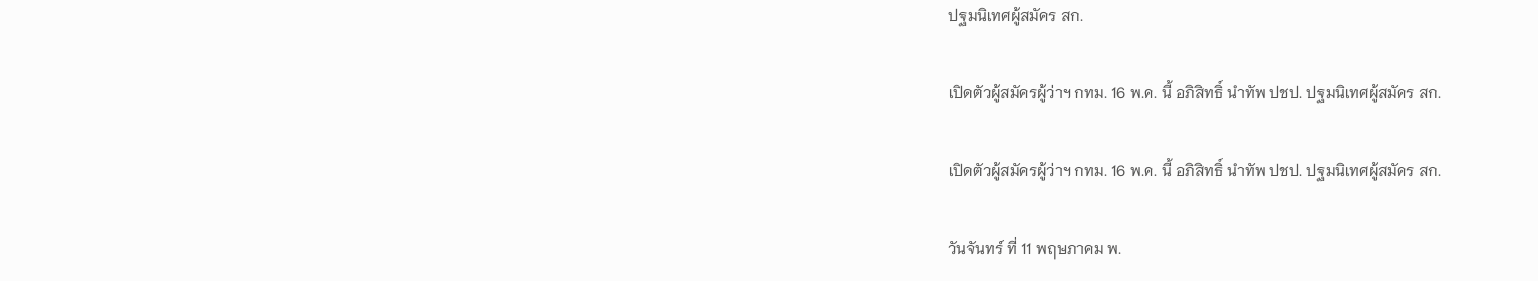ปฐมนิเทศผู้สมัคร สก.

เปิดตัวผู้สมัครผู้ว่าฯ กทม. 16 พ.ค. นี้ อภิสิทธิ์ นำทัพ ปชป. ปฐมนิเทศผู้สมัคร สก.

เปิดตัวผู้สมัครผู้ว่าฯ กทม. 16 พ.ค. นี้ อภิสิทธิ์ นำทัพ ปชป. ปฐมนิเทศผู้สมัคร สก.

วันจันทร์ ที่ 11 พฤษภาคม พ.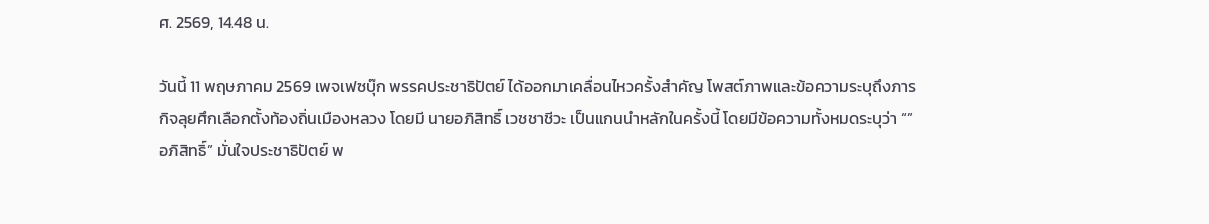ศ. 2569, 14.48 น.

วันนี้ 11 พฤษภาคม 2569 เพจเฟซบุ๊ก พรรคประชาธิปัตย์ ได้ออกมาเคลื่อนไหวครั้งสำคัญ โพสต์ภาพและข้อความระบุถึงภารกิจลุยศึกเลือกตั้งท้องถิ่นเมืองหลวง โดยมี นายอภิสิทธิ์ เวชชาชีวะ เป็นแกนนำหลักในครั้งนี้ โดยมีข้อความทั้งหมดระบุว่า “”อภิสิทธิ์” มั่นใจประชาธิปัตย์ พ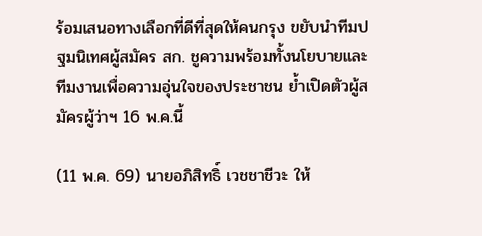ร้อมเสนอทางเลือกที่ดีที่สุดให้คนกรุง ขยับนำทีมปฐมนิเทศผู้สมัคร สก. ชูความพร้อมทั้งนโยบายและทีมงานเพื่อความอุ่นใจของประชาชน ย้ำเปิดตัวผู้สมัครผู้ว่าฯ 16 พ.ค.นี้

(11 พ.ค. 69) นายอภิสิทธิ์ เวชชาชีวะ ให้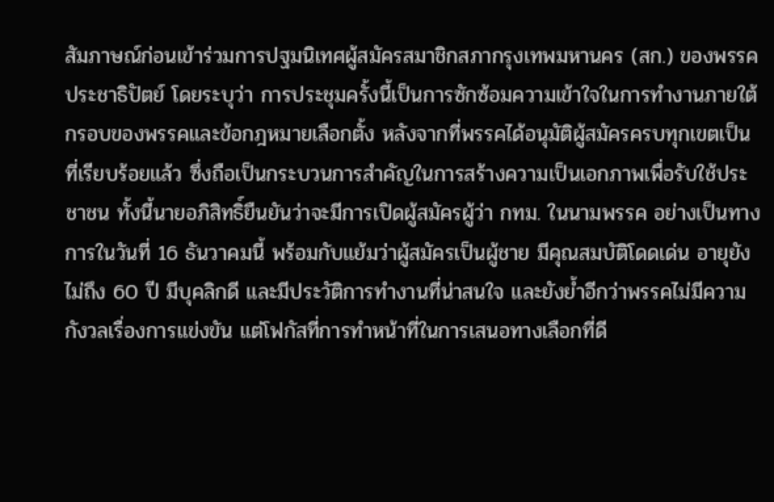สัมภาษณ์ก่อนเข้าร่วมการปฐมนิเทศผู้สมัครสมาชิกสภากรุงเทพมหานคร (สก.) ของพรรคประชาธิปัตย์ โดยระบุว่า การประชุมครั้งนี้เป็นการซักซ้อมความเข้าใจในการทำงานภายใต้กรอบของพรรคและข้อกฎหมายเลือกตั้ง หลังจากที่พรรคได้อนุมัติผู้สมัครครบทุกเขตเป็นที่เรียบร้อยแล้ว ซึ่งถือเป็นกระบวนการสำคัญในการสร้างความเป็นเอกภาพเพื่อรับใช้ประชาชน ทั้งนี้นายอภิสิทธิ์ยืนยันว่าจะมีการเปิดผู้สมัครผู้ว่า กทม. ในนามพรรค อย่างเป็นทางการในวันที่ 16 ธันวาคมนี้ พร้อมกับแย้มว่าผู้สมัครเป็นผู้ชาย มีคุณสมบัติโดดเด่น อายุยังไม่ถึง 60 ปี มีบุคลิกดี และมีประวัติการทำงานที่น่าสนใจ และยังย้ำอีกว่าพรรคไม่มีความกังวลเรื่องการแข่งขัน แต่โฟกัสที่การทำหน้าที่ในการเสนอทางเลือกที่ดี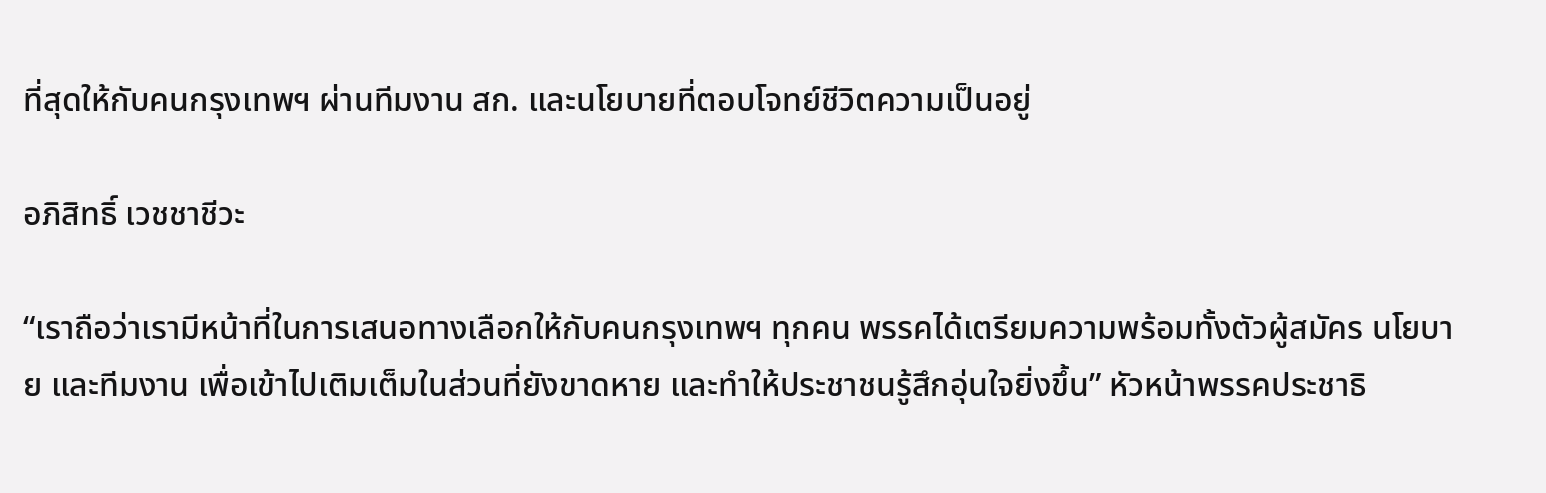ที่สุดให้กับคนกรุงเทพฯ ผ่านทีมงาน สก. และนโยบายที่ตอบโจทย์ชีวิตความเป็นอยู่

อภิสิทธิ์ เวชชาชีวะ

“เราถือว่าเรามีหน้าที่ในการเสนอทางเลือกให้กับคนกรุงเทพฯ ทุกคน พรรคได้เตรียมความพร้อมทั้งตัวผู้สมัคร นโยบาย และทีมงาน เพื่อเข้าไปเติมเต็มในส่วนที่ยังขาดหาย และทำให้ประชาชนรู้สึกอุ่นใจยิ่งขึ้น” หัวหน้าพรรคประชาธิ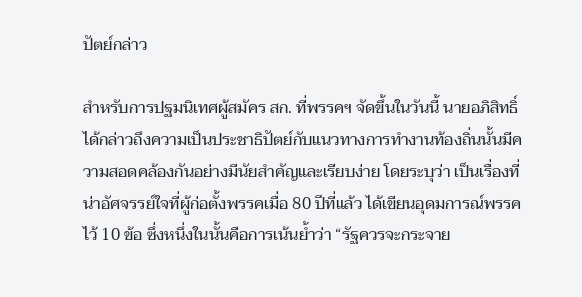ปัตย์กล่าว

สำหรับการปฐมนิเทศผู้สมัคร สก. ที่พรรคฯ จัดขึ้นในวันนี้ นายอภิสิทธิ์ได้กล่าวถึงความเป็นประชาธิปัตย์กับแนวทางการทำงานท้องถิ่นนั้นมีความสอดคล้องกันอย่างมีนัยสำคัญและเรียบง่าย โดยระบุว่า เป็นเรื่องที่น่าอัศจรรย์ใจที่ผู้ก่อตั้งพรรคเมื่อ 80 ปีที่แล้ว ได้เขียนอุดมการณ์พรรคไว้ 10 ข้อ ซึ่งหนึ่งในนั้นคือการเน้นย้ำว่า “รัฐควรจะกระจาย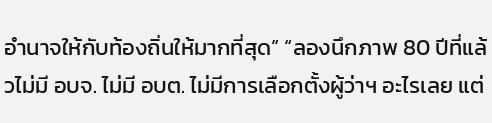อำนาจให้กับท้องถิ่นให้มากที่สุด” “ลองนึกภาพ 80 ปีที่แล้วไม่มี อบจ. ไม่มี อบต. ไม่มีการเลือกตั้งผู้ว่าฯ อะไรเลย แต่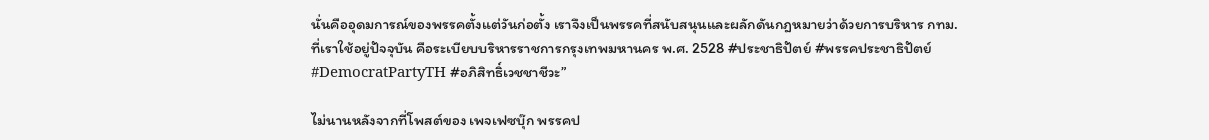นั่นคืออุดมการณ์ของพรรคตั้งแต่วันก่อตั้ง เราจึงเป็นพรรคที่สนับสนุนและผลักดันกฎหมายว่าด้วยการบริหาร กทม. ที่เราใช้อยู่ปัจจุบัน คือระเบียบบริหารราชการกรุงเทพมหานคร พ.ศ. 2528 #ประชาธิปัตย์ #พรรคประชาธิปัตย์ #DemocratPartyTH #อภิสิทธิ์เวชชาชีวะ”

ไม่นานหลังจากที่โพสต์ของ เพจเฟซบุ๊ก พรรคป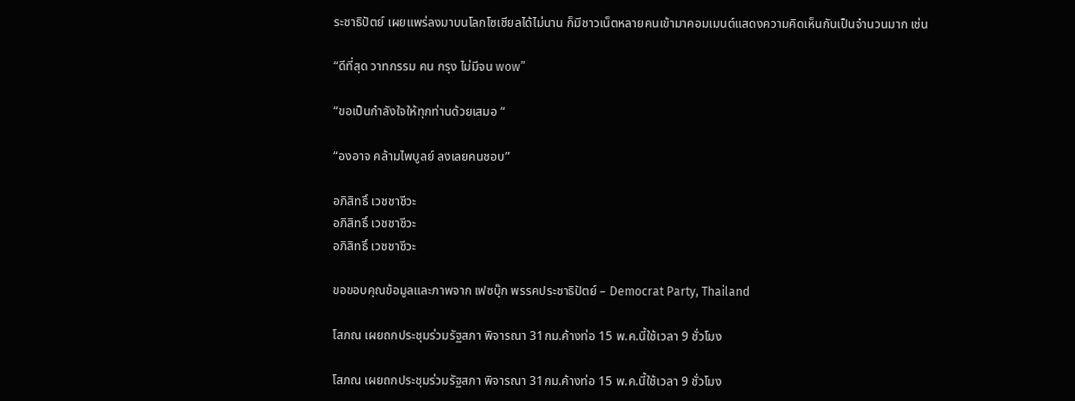ระชาธิปัตย์ เผยแพร่ลงมาบนโลกโซเชียลได้ไม่นาน ก็มีชาวเน็ตหลายคนเข้ามาคอมเมนต์แสดงความคิดเห็นกันเป็นจำนวนมาก เช่น

“ดีที่สุด วาทกรรม คน กรุง ไม่มีจน wow”

“ขอเป็นกําลังใจให้ทุกท่านด้วยเสมอ “

“องอาจ คล้ามไพบูลย์ ลงเลยคนชอบ”

อภิสิทธิ์ เวชชาชีวะ
อภิสิทธิ์ เวชชาชีวะ
อภิสิทธิ์ เวชชาชีวะ

ขอขอบคุณข้อมูลและภาพจาก เฟซบุ๊ก พรรคประชาธิปัตย์ – Democrat Party, Thailand

โสภณ เผยถกประชุมร่วมรัฐสภา พิจารณา 31กม.ค้างท่อ 15 พ.ค.นี้ใช้เวลา 9 ชั่วโมง

โสภณ เผยถกประชุมร่วมรัฐสภา พิจารณา 31กม.ค้างท่อ 15 พ.ค.นี้ใช้เวลา 9 ชั่วโมง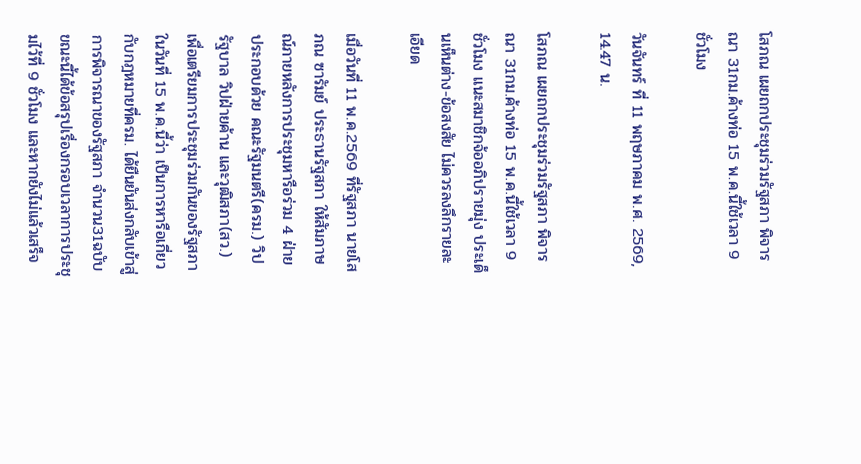โสภณ เผยถกประชุมร่วมรัฐสภา พิจารณา 31กม.ค้างท่อ 15 พ.ค.นี้ใช้เวลา 9 ชั่วโมง

วันจันทร์ ที่ 11 พฤษภาคม พ.ศ. 2569, 14.47 น.

โสภณ เผยถกประชุมร่วมรัฐสภา พิจารณา 31กม.ค้างท่อ 15 พ.ค.นี้ใช้เวลา 9 ชั่วโมง แนะสมาชิกจ้ออภิปรายมุ่ง ประเด็นเห็นต่าง-ข้อสงสัย ไม่ควรลงลึกรายละเอียด

เมื่อวันที่ 11 พ.ค.2569 ที่รัฐสภา นายโสภณ ซารัมย์ ประธานรัฐสภา ให้สัมภาษณ์ภายหลังการประชุมหารือร่วม 4 ฝ่าย ประกอบด้วย คณะรัฐมนตรี(ครม.) วิปรัฐบาล วิปฝ่ายค้าน และวุฒิสภา(สว.) เพื่อเตรียมการประชุมร่วมกันของรัฐสภา ในวันที่ 15 พ.ค.นี้ว่า เป็นการหารือเกี่ยวกับกฎหมายที่ครม. ได้ยืนยันส่งกลับเข้าสู่การพิจารณาของรัฐสภา จำนวน31ฉบับ ขณะนี้ได้ข้อสรุปเรื่องกรอบเวลาการประชุมไว้ที่ 9 ชั่วโมง และหากยังไม่แล้วเสร็จ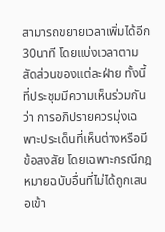สามารถขยายเวลาเพิ่มได้อีก30นาที โดยแบ่งเวลาตามสัดส่วนของแต่ละฝ่าย ทั้งนี้ ที่ประชุมมีความเห็นร่วมกันว่า การอภิปรายควรมุ่งเฉพาะประเด็นที่เห็นต่างหรือมีข้อสงสัย โดยเฉพาะกรณีกฎหมายฉบับอื่นที่ไม่ได้ถูกเสนอเข้า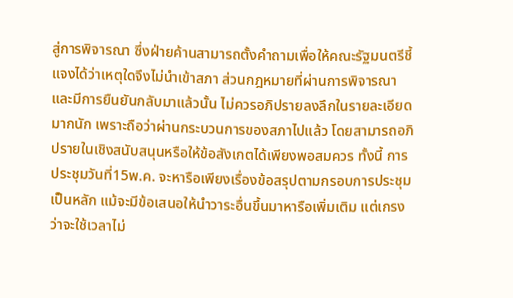สู่การพิจารณา ซึ่งฝ่ายค้านสามารถตั้งคำถามเพื่อให้คณะรัฐมนตรีชี้แจงได้ว่าเหตุใดจึงไม่นำเข้าสภา ส่วนกฎหมายที่ผ่านการพิจารณาและมีการยืนยันกลับมาแล้วนั้น ไม่ควรอภิปรายลงลึกในรายละเอียดมากนัก เพราะถือว่าผ่านกระบวนการของสภาไปแล้ว โดยสามารถอภิปรายในเชิงสนับสนุนหรือให้ข้อสังเกตได้เพียงพอสมควร ทั้งนี้ การประชุมวันที่15พ.ค. จะหารือเพียงเรื่องข้อสรุปตามกรอบการประชุมเป็นหลัก แม้จะมีข้อเสนอให้นำวาระอื่นขึ้นมาหารือเพิ่มเติม แต่เกรงว่าจะใช้เวลาไม่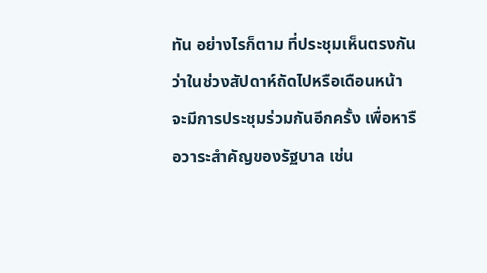ทัน อย่างไรก็ตาม ที่ประชุมเห็นตรงกันว่าในช่วงสัปดาห์ถัดไปหรือเดือนหน้า จะมีการประชุมร่วมกันอีกครั้ง เพื่อหารือวาระสำคัญของรัฐบาล เช่น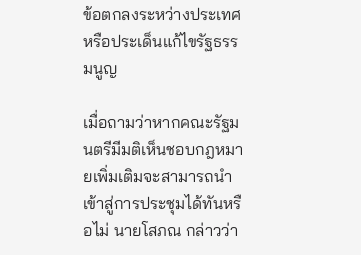ข้อตกลงระหว่างประเทศ หรือประเด็นแก้ไขรัฐธรรมนูญ

เมื่อถามว่าหากคณะรัฐมนตรีมีมติเห็นชอบกฎหมายเพิ่มเติมจะสามารถนำเข้าสู่การประชุมได้ทันหรือไม่ นายโสภณ กล่าวว่า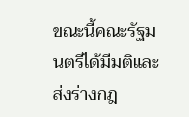ขณะนี้คณะรัฐมนตรีได้มีมติและส่งร่างกฎ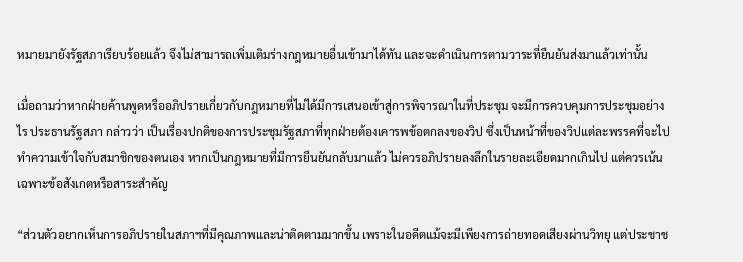หมายมายังรัฐสภาเรียบร้อยแล้ว จึงไม่สามารถเพิ่มเติมร่างกฎหมายอื่นเข้ามาได้ทัน และจะดำเนินการตามวาระที่ยืนยันส่งมาแล้วเท่านั้น

เมื่อถามว่าหากฝ่ายค้านพูดหรืออภิปรายเกี่ยวกับกฎหมายที่ไม่ได้มีการเสนอเข้าสู่การพิจารณาในที่ประชุม จะมีการควบคุมการประชุมอย่างไร ประธานรัฐสภา กล่าวว่า เป็นเรื่องปกติของการประชุมรัฐสภาที่ทุกฝ่ายต้องเคารพข้อตกลงของวิป ซึ่งเป็นหน้าที่ของวิปแต่ละพรรคที่จะไปทำความเข้าใจกับสมาชิกของตนเอง หากเป็นกฎหมายที่มีการยืนยันกลับมาแล้ว ไม่ควรอภิปรายลงลึกในรายละเอียดมากเกินไป แต่ควรเน้นเฉพาะข้อสังเกตหรือสาระสำคัญ

“ส่วนตัวอยากเห็นการอภิปรายในสภาฯที่มีคุณภาพและน่าติดตามมากขึ้น เพราะในอดีตแม้จะมีเพียงการถ่ายทอดเสียงผ่านวิทยุ แต่ประชาช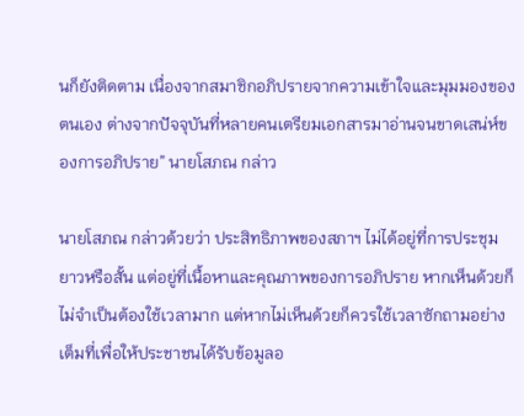นก็ยังติดตาม เนื่องจากสมาชิกอภิปรายจากความเข้าใจและมุมมองของตนเอง ต่างจากปัจจุบันที่หลายคนเตรียมเอกสารมาอ่านจนขาดเสน่ห์ของการอภิปราย” นายโสภณ กล่าว

นายโสภณ กล่าวด้วยว่า ประสิทธิภาพของสภาฯ ไม่ได้อยู่ที่การประชุมยาวหรือสั้น แต่อยู่ที่เนื้อหาและคุณภาพของการอภิปราย หากเห็นด้วยก็ไม่จำเป็นต้องใช้เวลามาก แต่หากไม่เห็นด้วยก็ควรใช้เวลาซักถามอย่างเต็มที่เพื่อให้ประชาชนได้รับข้อมูลอ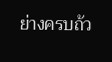ย่างครบถ้ว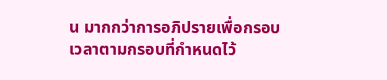น มากกว่าการอภิปรายเพื่อกรอบเวลาตามกรอบที่กำหนดไว้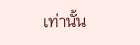เท่านั้น